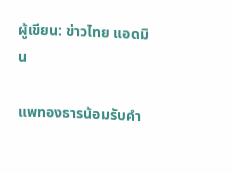ผู้เขียน: ข่าวไทย แอดมิน

แพทองธารน้อมรับคำ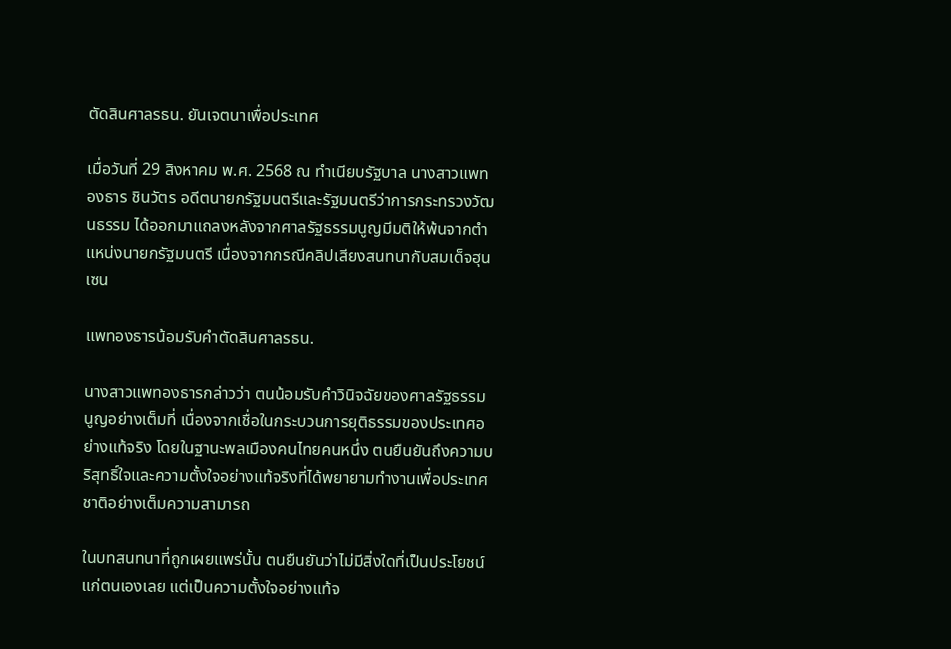ตัดสินศาลรธน. ยันเจตนาเพื่อประเทศ

เมื่อวันที่ 29 สิงหาคม พ.ศ. 2568 ณ ทำเนียบรัฐบาล นางสาวแพทองธาร ชินวัตร อดีตนายกรัฐมนตรีและรัฐมนตรีว่าการกระทรวงวัฒนธรรม ได้ออกมาแถลงหลังจากศาลรัฐธรรมนูญมีมติให้พ้นจากตำแหน่งนายกรัฐมนตรี เนื่องจากกรณีคลิปเสียงสนทนากับสมเด็จฮุนเซน

แพทองธารน้อมรับคำตัดสินศาลรธน.

นางสาวแพทองธารกล่าวว่า ตนน้อมรับคำวินิจฉัยของศาลรัฐธรรมนูญอย่างเต็มที่ เนื่องจากเชื่อในกระบวนการยุติธรรมของประเทศอย่างแท้จริง โดยในฐานะพลเมืองคนไทยคนหนึ่ง ตนยืนยันถึงความบริสุทธิ์ใจและความตั้งใจอย่างแท้จริงที่ได้พยายามทำงานเพื่อประเทศชาติอย่างเต็มความสามารถ

ในบทสนทนาที่ถูกเผยแพร่นั้น ตนยืนยันว่าไม่มีสิ่งใดที่เป็นประโยชน์แก่ตนเองเลย แต่เป็นความตั้งใจอย่างแท้จ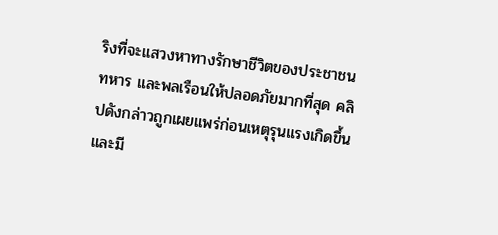ริงที่จะแสวงหาทางรักษาชีวิตของประชาชน ทหาร และพลเรือนให้ปลอดภัยมากที่สุด คลิปดังกล่าวถูกเผยแพร่ก่อนเหตุรุนแรงเกิดขึ้น และมี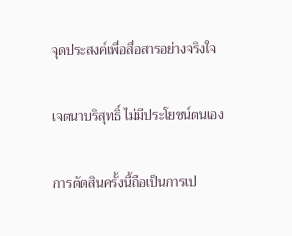จุดประสงค์เพื่อสื่อสารอย่างจริงใจ

เจตนาบริสุทธิ์ ไม่มีประโยชน์ตนเอง

การตัดสินครั้งนี้ถือเป็นการเป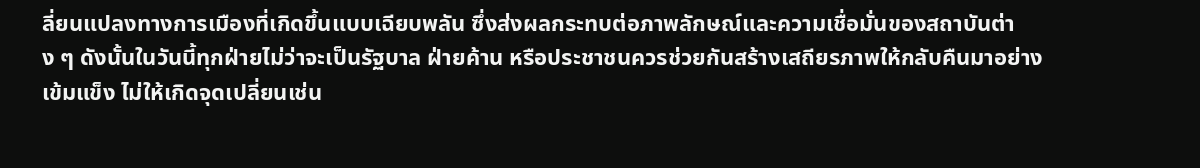ลี่ยนแปลงทางการเมืองที่เกิดขึ้นแบบเฉียบพลัน ซึ่งส่งผลกระทบต่อภาพลักษณ์และความเชื่อมั่นของสถาบันต่าง ๆ ดังนั้นในวันนี้ทุกฝ่ายไม่ว่าจะเป็นรัฐบาล ฝ่ายค้าน หรือประชาชนควรช่วยกันสร้างเสถียรภาพให้กลับคืนมาอย่างเข้มแข็ง ไม่ให้เกิดจุดเปลี่ยนเช่น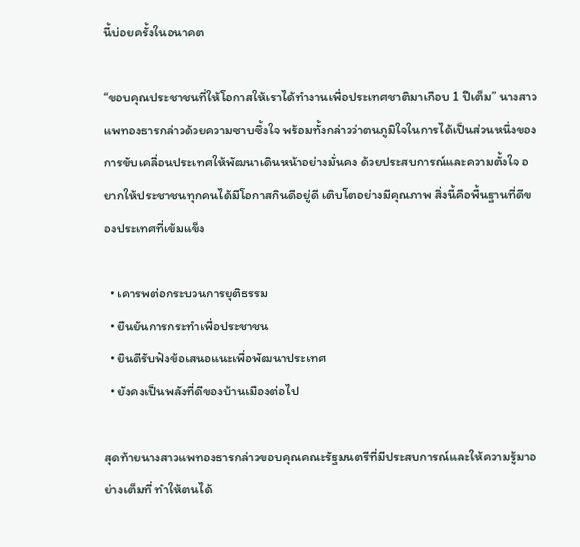นี้บ่อยครั้งในอนาคต

“ขอบคุณประชาชนที่ให้โอกาสให้เราได้ทำงานเพื่อประเทศชาติมาเกือบ 1 ปีเต็ม” นางสาวแพทองธารกล่าวด้วยความซาบซึ้งใจ พร้อมทั้งกล่าวว่าตนภูมิใจในการได้เป็นส่วนหนึ่งของการขับเคลื่อนประเทศให้พัฒนาเดินหน้าอย่างมั่นคง ด้วยประสบการณ์และความตั้งใจ อยากให้ประชาชนทุกคนได้มีโอกาสกินดีอยู่ดี เติบโตอย่างมีคุณภาพ สิ่งนี้คือพื้นฐานที่ดีของประเทศที่เข้มแข็ง

  • เคารพต่อกระบวนการยุติธรรม
  • ยืนยันการกระทำเพื่อประชาชน
  • ยินดีรับฟังข้อเสนอแนะเพื่อพัฒนาประเทศ
  • ยังคงเป็นพลังที่ดีของบ้านเมืองต่อไป

สุดท้ายนางสาวแพทองธารกล่าวขอบคุณคณะรัฐมนตรีที่มีประสบการณ์และให้ความรู้มาอย่างเต็มที่ ทำให้ตนได้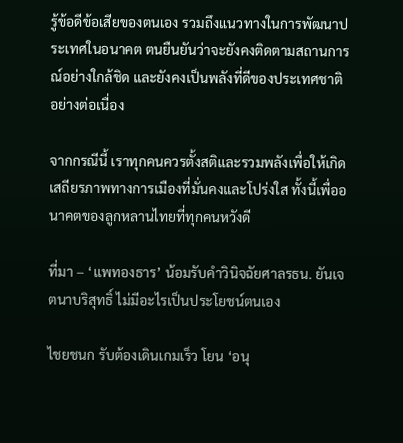รู้ข้อดีข้อเสียของตนเอง รวมถึงแนวทางในการพัฒนาประเทศในอนาคต ตนยืนยันว่าจะยังคงติดตามสถานการณ์อย่างใกล้ชิด และยังคงเป็นพลังที่ดีของประเทศชาติอย่างต่อเนื่อง

จากกรณีนี้ เราทุกคนควรตั้งสติและรวมพลังเพื่อให้เกิดเสถียรภาพทางการเมืองที่มั่นคงและโปร่งใส ทั้งนี้เพื่ออนาคตของลูกหลานไทยที่ทุกคนหวังดี

ที่มา – ‘แพทองธาร’ น้อมรับคำวินิจฉัยศาลรธน. ยันเจตนาบริสุทธิ์ ไม่มีอะไรเป็นประโยชน์ตนเอง

ไชยชนก รับต้องเดินเกมเร็ว โยน ‘อนุ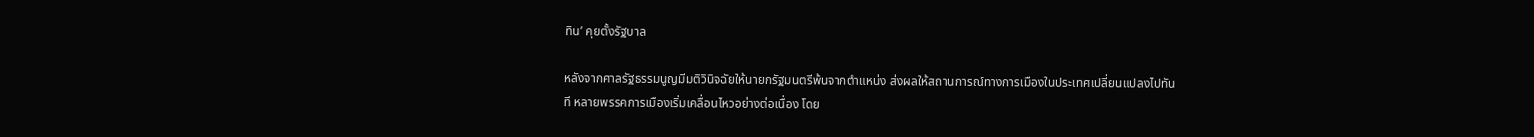ทิน’ คุยตั้งรัฐบาล

หลังจากศาลรัฐธรรมนูญมีมติวินิจฉัยให้นายกรัฐมนตรีพ้นจากตำแหน่ง ส่งผลให้สถานการณ์ทางการเมืองในประเทศเปลี่ยนแปลงไปทันที หลายพรรคการเมืองเริ่มเคลื่อนไหวอย่างต่อเนื่อง โดย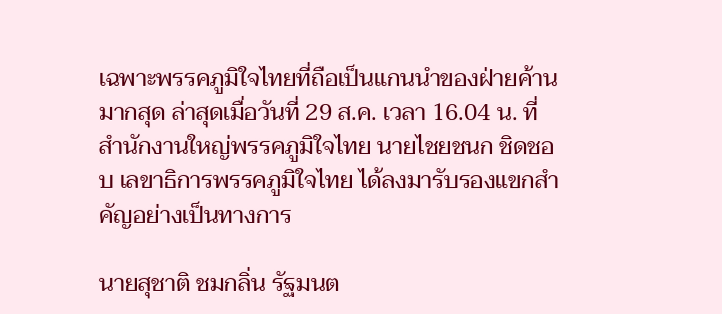เฉพาะพรรคภูมิใจไทยที่ถือเป็นแกนนำของฝ่ายค้านมากสุด ล่าสุดเมื่อวันที่ 29 ส.ค. เวลา 16.04 น. ที่สำนักงานใหญ่พรรคภูมิใจไทย นายไชยชนก ชิดชอบ เลขาธิการพรรคภูมิใจไทย ได้ลงมารับรองแขกสำคัญอย่างเป็นทางการ

นายสุชาติ ชมกลิ่น รัฐมนต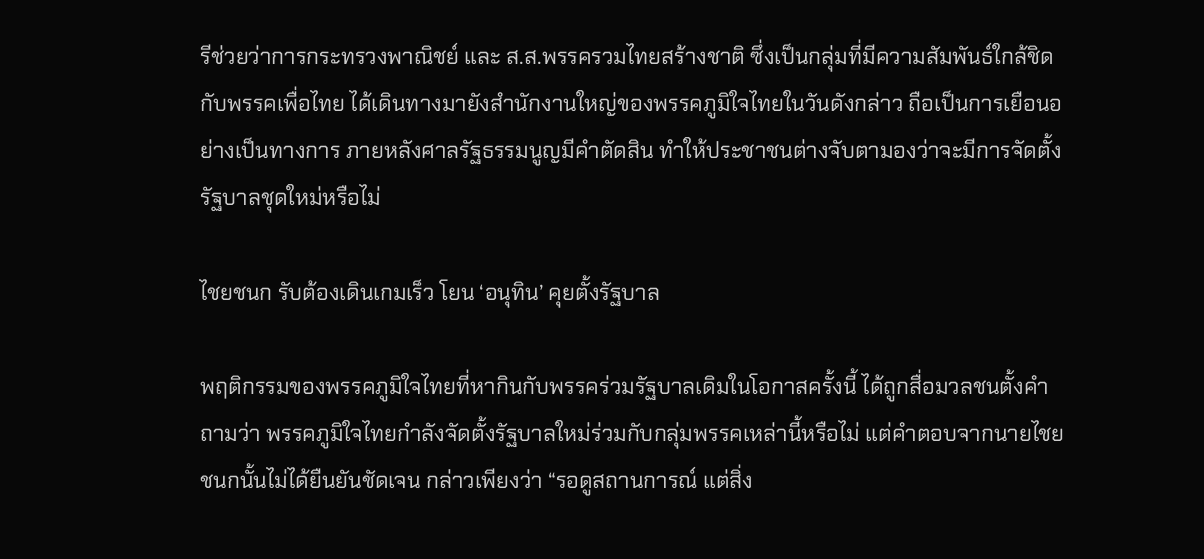รีช่วยว่าการกระทรวงพาณิชย์ และ ส.ส.พรรครวมไทยสร้างชาติ ซึ่งเป็นกลุ่มที่มีความสัมพันธ์ใกล้ชิดกับพรรคเพื่อไทย ได้เดินทางมายังสำนักงานใหญ่ของพรรคภูมิใจไทยในวันดังกล่าว ถือเป็นการเยือนอย่างเป็นทางการ ภายหลังศาลรัฐธรรมนูญมีคำตัดสิน ทำให้ประชาชนต่างจับตามองว่าจะมีการจัดตั้งรัฐบาลชุดใหม่หรือไม่

ไชยชนก รับต้องเดินเกมเร็ว โยน ‘อนุทิน’ คุยตั้งรัฐบาล

พฤติกรรมของพรรคภูมิใจไทยที่หากินกับพรรคร่วมรัฐบาลเดิมในโอกาสครั้งนี้ ได้ถูกสื่อมวลชนตั้งคำถามว่า พรรคภูมิใจไทยกำลังจัดตั้งรัฐบาลใหม่ร่วมกับกลุ่มพรรคเหล่านี้หรือไม่ แต่คำตอบจากนายไชยชนกนั้นไม่ได้ยืนยันชัดเจน กล่าวเพียงว่า “รอดูสถานการณ์ แต่สิ่ง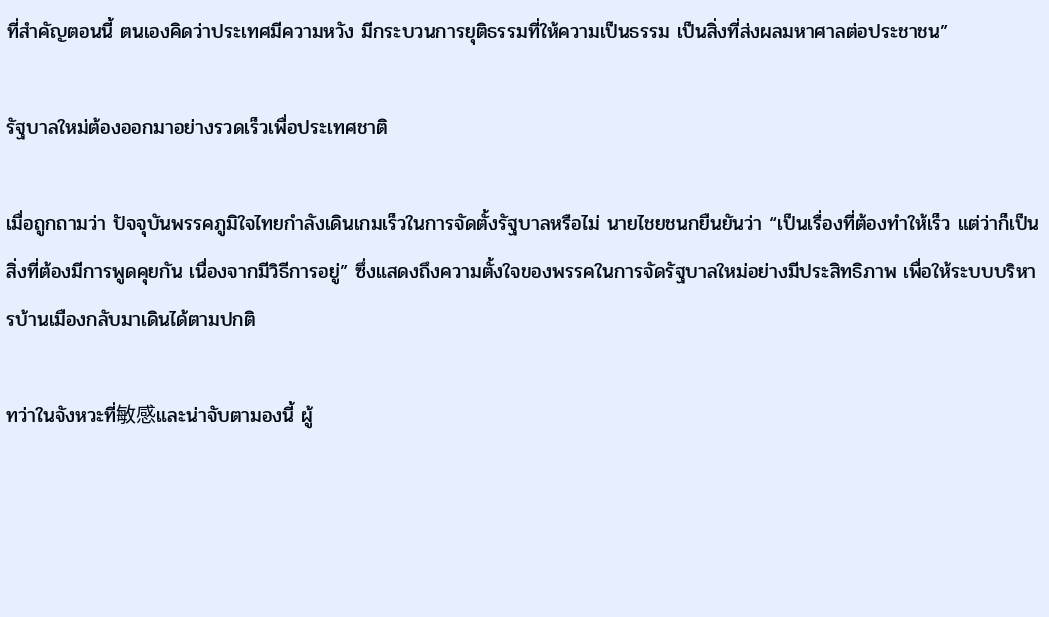ที่สำคัญตอนนี้ ตนเองคิดว่าประเทศมีความหวัง มีกระบวนการยุติธรรมที่ให้ความเป็นธรรม เป็นสิ่งที่ส่งผลมหาศาลต่อประชาชน”

รัฐบาลใหม่ต้องออกมาอย่างรวดเร็วเพื่อประเทศชาติ

เมื่อถูกถามว่า ปัจจุบันพรรคภูมิใจไทยกำลังเดินเกมเร็วในการจัดตั้งรัฐบาลหรือไม่ นายไชยชนกยืนยันว่า “เป็นเรื่องที่ต้องทำให้เร็ว แต่ว่าก็เป็นสิ่งที่ต้องมีการพูดคุยกัน เนื่องจากมีวิธีการอยู่” ซึ่งแสดงถึงความตั้งใจของพรรคในการจัดรัฐบาลใหม่อย่างมีประสิทธิภาพ เพื่อให้ระบบบริหารบ้านเมืองกลับมาเดินได้ตามปกติ

ทว่าในจังหวะที่敏感และน่าจับตามองนี้ ผู้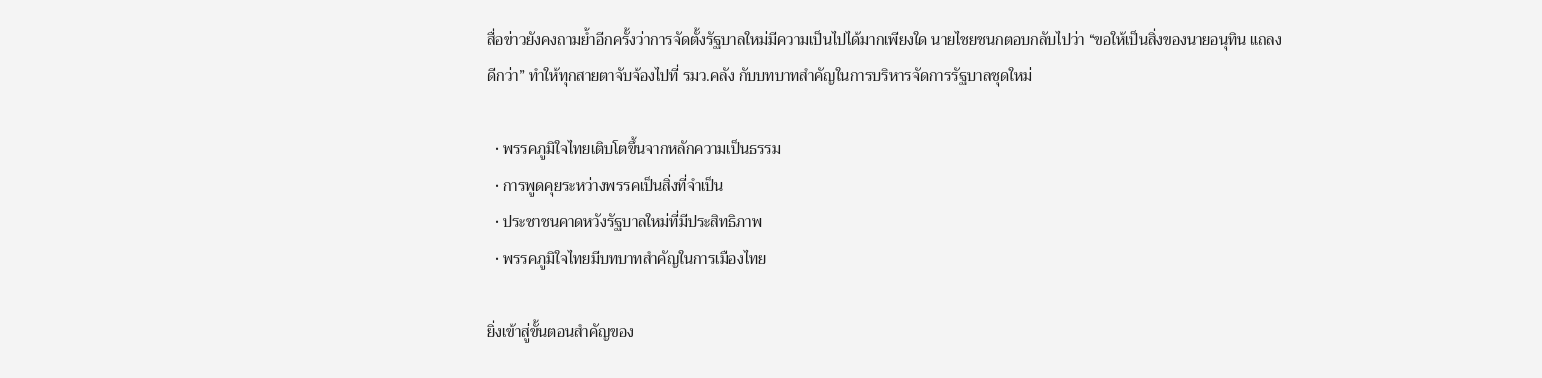สื่อข่าวยังคงถามย้ำอีกครั้งว่าการจัดตั้งรัฐบาลใหม่มีความเป็นไปได้มากเพียงใด นายไชยชนกตอบกลับไปว่า “ขอให้เป็นสิ่งของนายอนุทิน แถลงดีกว่า” ทำให้ทุกสายตาจับจ้องไปที่ รมว.คลัง กับบทบาทสำคัญในการบริหารจัดการรัฐบาลชุดใหม่

  • พรรคภูมิใจไทยเติบโตขึ้นจากหลักความเป็นธรรม
  • การพูดคุยระหว่างพรรคเป็นสิ่งที่จำเป็น
  • ประชาชนคาดหวังรัฐบาลใหม่ที่มีประสิทธิภาพ
  • พรรคภูมิใจไทยมีบทบาทสำคัญในการเมืองไทย

ยิ่งเข้าสู่ขั้นตอนสำคัญของ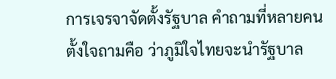การเจรจาจัดตั้งรัฐบาล คำถามที่หลายคนตั้งใจถามคือ ว่าภูมิใจไทยจะนำรัฐบาล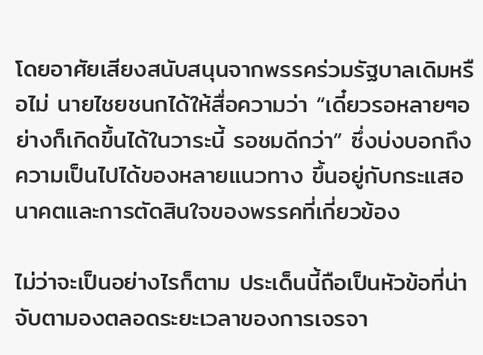โดยอาศัยเสียงสนับสนุนจากพรรคร่วมรัฐบาลเดิมหรือไม่ นายไชยชนกได้ให้สื่อความว่า “เดี๋ยวรอหลายๆอย่างก็เกิดขึ้นได้ในวาระนี้ รอชมดีกว่า” ซึ่งบ่งบอกถึงความเป็นไปได้ของหลายแนวทาง ขึ้นอยู่กับกระแสอนาคตและการตัดสินใจของพรรคที่เกี่ยวข้อง

ไม่ว่าจะเป็นอย่างไรก็ตาม ประเด็นนี้ถือเป็นหัวข้อที่น่าจับตามองตลอดระยะเวลาของการเจรจา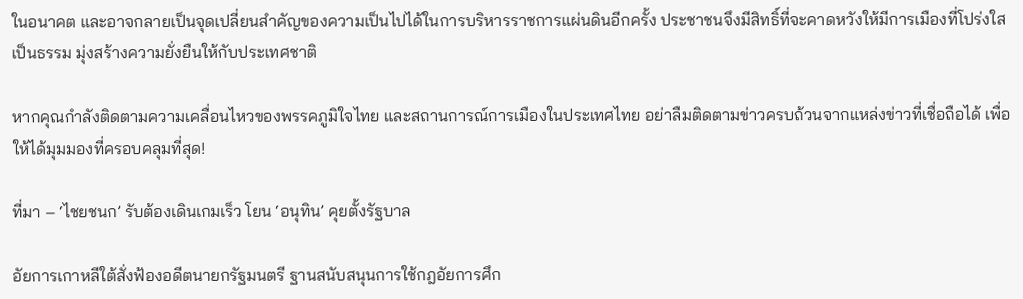ในอนาคต และอาจกลายเป็นจุดเปลี่ยนสำคัญของความเป็นไปได้ในการบริหารราชการแผ่นดินอีกครั้ง ประชาชนจึงมีสิทธิ์ที่จะคาดหวังให้มีการเมืองที่โปร่งใส เป็นธรรม มุ่งสร้างความยั่งยืนให้กับประเทศชาติ

หากคุณกำลังติดตามความเคลื่อนไหวของพรรคภูมิใจไทย และสถานการณ์การเมืองในประเทศไทย อย่าลืมติดตามข่าวครบถ้วนจากแหล่งข่าวที่เชื่อถือได้ เพื่อให้ได้มุมมองที่ครอบคลุมที่สุด!

ที่มา – ‘ไชยชนก’ รับต้องเดินเกมเร็ว โยน ‘อนุทิน’ คุยตั้งรัฐบาล

อัยการเกาหลีใต้สั่งฟ้องอดีตนายกรัฐมนตรี ฐานสนับสนุนการใช้กฎอัยการศึก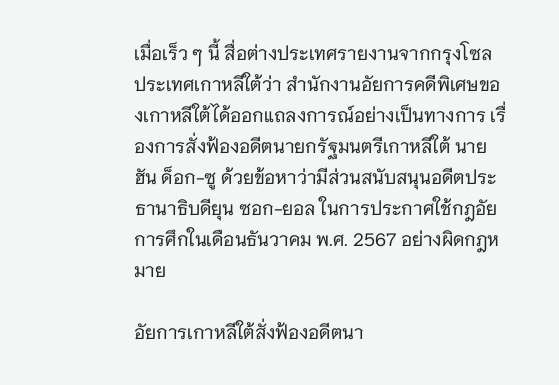เมื่อเร็ว ๆ นี้ สื่อต่างประเทศรายงานจากกรุงโซล ประเทศเกาหลีใต้ว่า สำนักงานอัยการคดีพิเศษของเกาหลีใต้ได้ออกแถลงการณ์อย่างเป็นทางการ เรื่องการสั่งฟ้องอดีตนายกรัฐมนตรีเกาหลีใต้ นายฮัน ด็อก-ซู ด้วยข้อหาว่ามีส่วนสนับสนุนอดีตประธานาธิบดียุน ซอก-ยอล ในการประกาศใช้กฎอัยการศึกในเดือนธันวาคม พ.ศ. 2567 อย่างผิดกฎหมาย

อัยการเกาหลีใต้สั่งฟ้องอดีตนา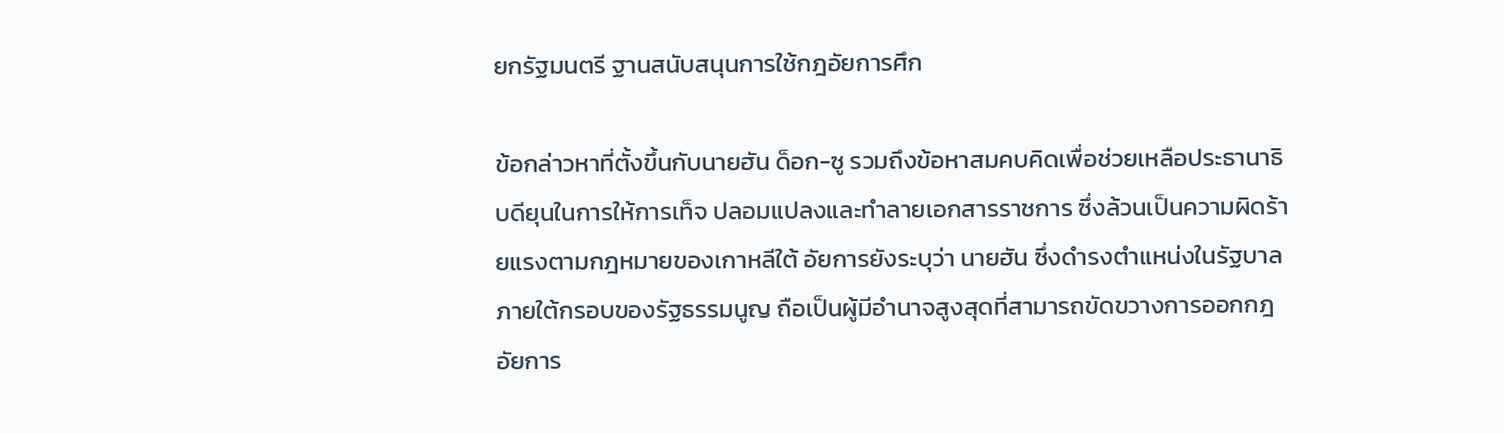ยกรัฐมนตรี ฐานสนับสนุนการใช้กฎอัยการศึก

ข้อกล่าวหาที่ตั้งขึ้นกับนายฮัน ด็อก-ซู รวมถึงข้อหาสมคบคิดเพื่อช่วยเหลือประธานาธิบดียุนในการให้การเท็จ ปลอมแปลงและทำลายเอกสารราชการ ซึ่งล้วนเป็นความผิดร้ายแรงตามกฎหมายของเกาหลีใต้ อัยการยังระบุว่า นายฮัน ซึ่งดำรงตำแหน่งในรัฐบาลภายใต้กรอบของรัฐธรรมนูญ ถือเป็นผู้มีอำนาจสูงสุดที่สามารถขัดขวางการออกกฎอัยการ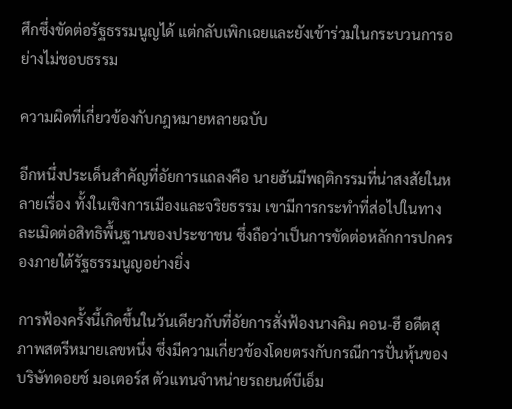ศึกซึ่งขัดต่อรัฐธรรมนูญได้ แต่กลับเพิกเฉยและยังเข้าร่วมในกระบวนการอย่างไม่ชอบธรรม

ความผิดที่เกี่ยวข้องกับกฎหมายหลายฉบับ

อีกหนึ่งประเด็นสำคัญที่อัยการแถลงคือ นายฮันมีพฤติกรรมที่น่าสงสัยในหลายเรื่อง ทั้งในเชิงการเมืองและจริยธรรม เขามีการกระทำที่ส่อไปในทางละเมิดต่อสิทธิพื้นฐานของประชาชน ซึ่งถือว่าเป็นการขัดต่อหลักการปกครองภายใต้รัฐธรรมนูญอย่างยิ่ง

การฟ้องครั้งนี้เกิดขึ้นในวันเดียวกับที่อัยการสั่งฟ้องนางคิม คอน-ฮี อดีตสุภาพสตรีหมายเลขหนึ่ง ซึ่งมีความเกี่ยวข้องโดยตรงกับกรณีการปั่นหุ้นของบริษัทดอยช์ มอเตอร์ส ตัวแทนจำหน่ายรถยนต์บีเอ็ม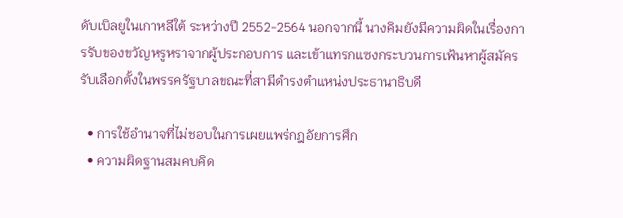ดับเบิลยูในเกาหลีใต้ ระหว่างปี 2552-2564 นอกจากนี้ นางคิมยังมีความผิดในเรื่องการรับของขวัญหรูหราจากผู้ประกอบการ และเข้าแทรกแซงกระบวนการเฟ้นหาผู้สมัครรับเลือกตั้งในพรรครัฐบาลขณะที่สามีดำรงตำแหน่งประธานาธิบดี

  • การใช้อำนาจที่ไม่ชอบในการเผยแพร่กฎอัยการศึก
  • ความผิดฐานสมคบคิด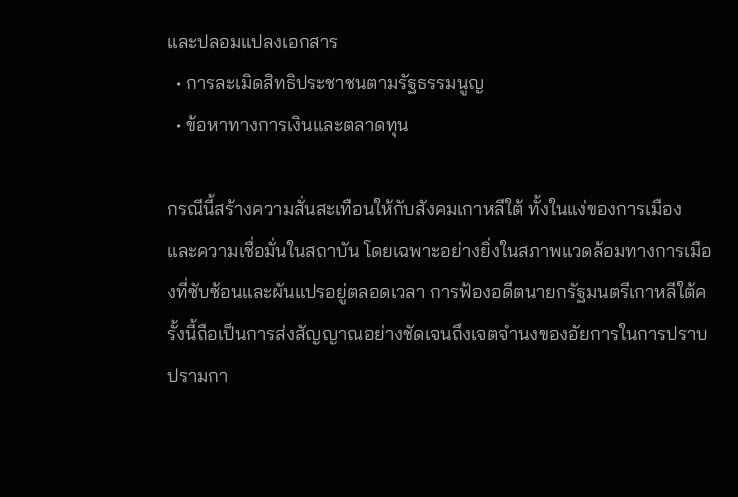และปลอมแปลงเอกสาร
  • การละเมิดสิทธิประชาชนตามรัฐธรรมนูญ
  • ข้อหาทางการเงินและตลาดทุน

กรณีนี้สร้างความสั่นสะเทือนให้กับสังคมเกาหลีใต้ ทั้งในแง่ของการเมืองและความเชื่อมั่นในสถาบัน โดยเฉพาะอย่างยิ่งในสภาพแวดล้อมทางการเมืองที่ซับซ้อนและผันแปรอยู่ตลอดเวลา การฟ้องอดีตนายกรัฐมนตรีเกาหลีใต้ครั้งนี้ถือเป็นการส่งสัญญาณอย่างชัดเจนถึงเจตจำนงของอัยการในการปราบปรามกา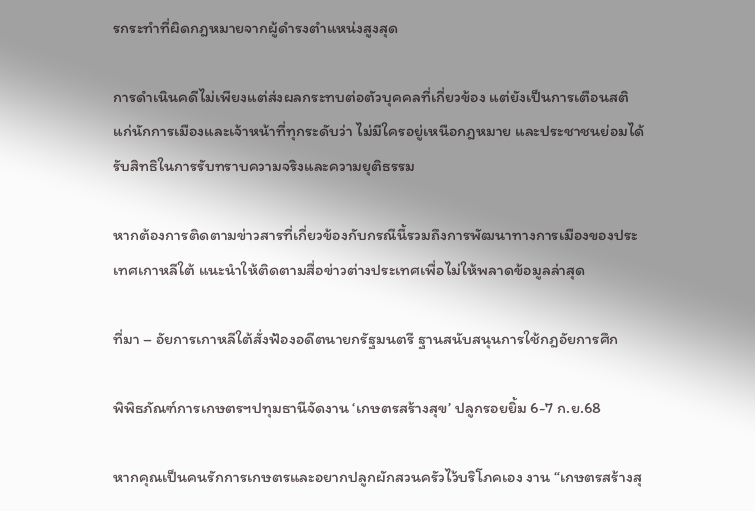รกระทำที่ผิดกฎหมายจากผู้ดำรงตำแหน่งสูงสุด

การดำเนินคดีไม่เพียงแต่ส่งผลกระทบต่อตัวบุคคลที่เกี่ยวข้อง แต่ยังเป็นการเตือนสติแก่นักการเมืองและเจ้าหน้าที่ทุกระดับว่า ไม่มีใครอยู่เหนือกฎหมาย และประชาชนย่อมได้รับสิทธิในการรับทราบความจริงและความยุติธรรม

หากต้องการติดตามข่าวสารที่เกี่ยวข้องกับกรณีนี้รวมถึงการพัฒนาทางการเมืองของประเทศเกาหลีใต้ แนะนำให้ติดตามสื่อข่าวต่างประเทศเพื่อไม่ให้พลาดข้อมูลล่าสุด

ที่มา – อัยการเกาหลีใต้สั่งฟ้องอดีตนายกรัฐมนตรี ฐานสนับสนุนการใช้กฎอัยการศึก

พิพิธภัณฑ์การเกษตรฯปทุมธานีจัดงาน ‘เกษตรสร้างสุข’ ปลูกรอยยิ้ม 6-7 ก.ย.68

หากคุณเป็นคนรักการเกษตรและอยากปลูกผักสวนครัวไว้บริโภคเอง งาน “เกษตรสร้างสุ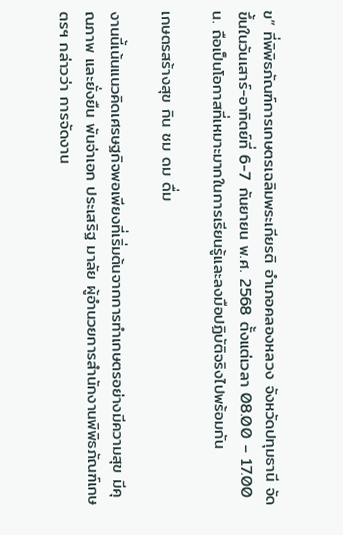ข” ที่พิพิธภัณฑ์การเกษตรเฉลิมพระเกียรติ อำเภอคลองหลวง จังหวัดปทุมธานี จัดขึ้นในวันเสาร์-อาทิตย์ที่ 6-7 กันยายน พ.ศ. 2568 ตั้งแต่เวลา 08.00 – 17.00 น. ถือเป็นโอกาสที่เหมาะมากในการเรียนรู้และลงมือปฏิบัติจริงไปพร้อมกัน

เกษตรสร้างสุข กิน ชม ดม ดื่ม

งานนี้เน้นแนวคิดเศรษฐกิจพอเพียงที่เริ่มต้นจากการทำเกษตรอย่างมีความสุข มีคุณภาพ และยั่งยืน พันจ่าเอก ประเสริฐ มาลัย ผู้อำนวยการสำนักงานพิพิธภัณฑ์เกษตรฯ กล่าวว่า การจัดงาน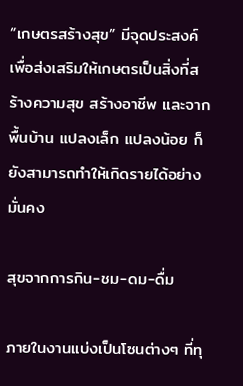“เกษตรสร้างสุข” มีจุดประสงค์เพื่อส่งเสริมให้เกษตรเป็นสิ่งที่สร้างความสุข สร้างอาชีพ และจากพื้นบ้าน แปลงเล็ก แปลงน้อย ก็ยังสามารถทำให้เกิดรายได้อย่างมั่นคง

สุขจากการกิน-ชม-ดม-ดื่ม

ภายในงานแบ่งเป็นโซนต่างๆ ที่ทุ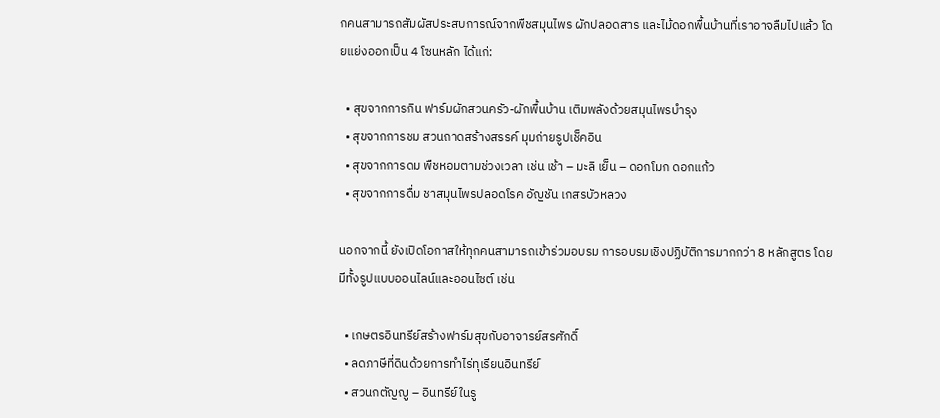กคนสามารถสัมผัสประสบการณ์จากพืชสมุนไพร ผักปลอดสาร และไม้ดอกพื้นบ้านที่เราอาจลืมไปแล้ว โดยแย่งออกเป็น 4 โซนหลัก ได้แก่:

  • สุขจากการกิน ฟาร์มผักสวนครัว-ผักพื้นบ้าน เติมพลังด้วยสมุนไพรบำรุง
  • สุขจากการชม สวนถาดสร้างสรรค์ มุมถ่ายรูปเช็คอิน
  • สุขจากการดม พืชหอมตามช่วงเวลา เช่น เช้า – มะลิ เย็น – ดอกโมก ดอกแก้ว
  • สุขจากการดื่ม ชาสมุนไพรปลอดโรค อัญชัน เกสรบัวหลวง

นอกจากนี้ ยังเปิดโอกาสให้ทุกคนสามารถเข้าร่วมอบรม การอบรมเชิงปฏิบัติการมากกว่า 8 หลักสูตร โดยมีทั้งรูปแบบออนไลน์และออนไซต์ เช่น

  • เกษตรอินทรีย์สร้างฟาร์มสุขกับอาจารย์สรศักดิ์
  • ลดภาษีที่ดินด้วยการทำไร่ทุเรียนอินทรีย์
  • สวนกตัญญู – อินทรีย์ในรู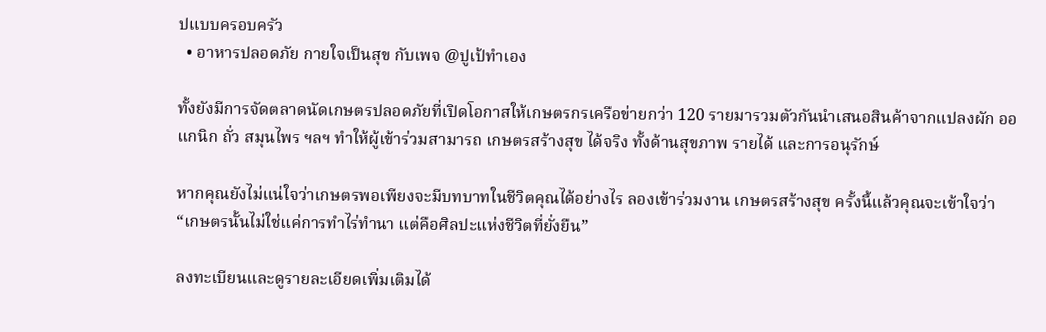ปแบบครอบครัว
  • อาหารปลอดภัย กายใจเป็นสุข กับเพจ @ปูเป้ทำเอง

ทั้งยังมีการจัดตลาดนัดเกษตรปลอดภัยที่เปิดโอกาสให้เกษตรกรเครือข่ายกว่า 120 รายมารวมตัวกันนำเสนอสินค้าจากแปลงผัก ออแกนิก ถั่ว สมุนไพร ฯลฯ ทำให้ผู้เข้าร่วมสามารถ เกษตรสร้างสุข ได้จริง ทั้งด้านสุขภาพ รายได้ และการอนุรักษ์

หากคุณยังไม่แน่ใจว่าเกษตรพอเพียงจะมีบทบาทในชีวิตคุณได้อย่างไร ลองเข้าร่วมงาน เกษตรสร้างสุข ครั้งนี้แล้วคุณจะเข้าใจว่า “เกษตรนั้นไม่ใช่แค่การทำไร่ทำนา แต่คือศิลปะแห่งชีวิตที่ยั่งยืน”

ลงทะเบียนและดูรายละเอียดเพิ่มเติมได้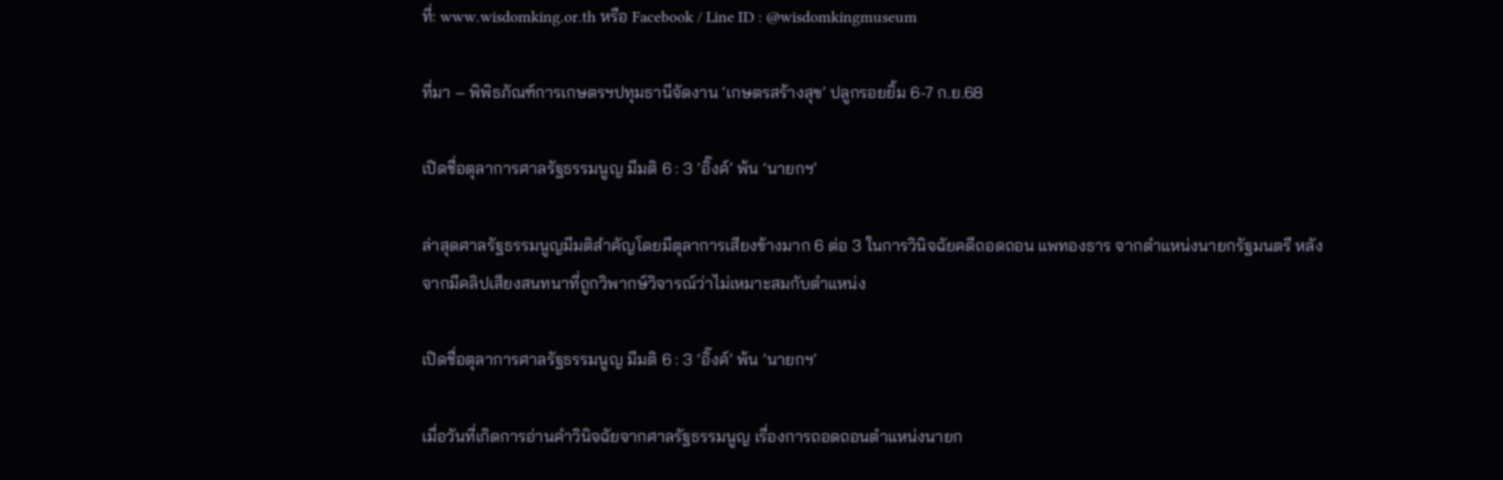ที่: www.wisdomking.or.th หรือ Facebook / Line ID : @wisdomkingmuseum

ที่มา – พิพิธภัณฑ์การเกษตรฯปทุมธานีจัดงาน ‘เกษตรสร้างสุข’ ปลูกรอยยิ้ม 6-7 ก.ย.68

เปิดชื่อตุลาการศาลรัฐธรรมนูญ มีมติ 6 : 3 ‘อิ๊งค์’ พ้น ‘นายกฯ’

ล่าสุดศาลรัฐธรรมนูญมีมติสำคัญโดยมีตุลาการเสียงข้างมาก 6 ต่อ 3 ในการวินิจฉัยคดีถอดถอน แพทองธาร จากตำแหน่งนายกรัฐมนตรี หลังจากมีคลิปเสียงสนทนาที่ถูกวิพากษ์วิจารณ์ว่าไม่เหมาะสมกับตำแหน่ง

เปิดชื่อตุลาการศาลรัฐธรรมนูญ มีมติ 6 : 3 ‘อิ๊งค์’ พ้น ‘นายกฯ’

เมื่อวันที่เกิดการอ่านคำวินิจฉัยจากศาลรัฐธรรมนูญ เรื่องการถอดถอนตำแหน่งนายก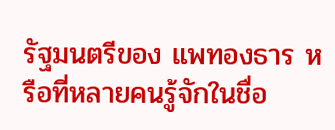รัฐมนตรีของ แพทองธาร หรือที่หลายคนรู้จักในชื่อ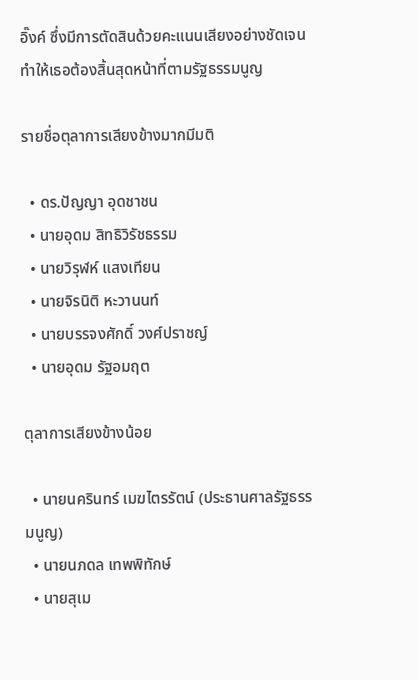อิ๊งค์ ซึ่งมีการตัดสินด้วยคะแนนเสียงอย่างชัดเจน ทำให้เธอต้องสิ้นสุดหน้าที่ตามรัฐธรรมนูญ

รายชื่อตุลาการเสียงข้างมากมีมติ

  • ดร.ปัญญา อุดชาชน
  • นายอุดม สิทธิวิรัชธรรม
  • นายวิรุฬห์ แสงเทียน
  • นายจิรนิติ หะวานนท์
  • นายบรรจงศักดิ์ วงศ์ปราชญ์
  • นายอุดม รัฐอมฤต

ตุลาการเสียงข้างน้อย

  • นายนครินทร์ เมฆไตรรัตน์ (ประธานศาลรัฐธรรมนูญ)
  • นายนภดล เทพพิทักษ์
  • นายสุเม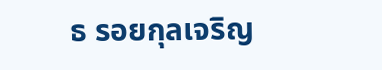ธ รอยกุลเจริญ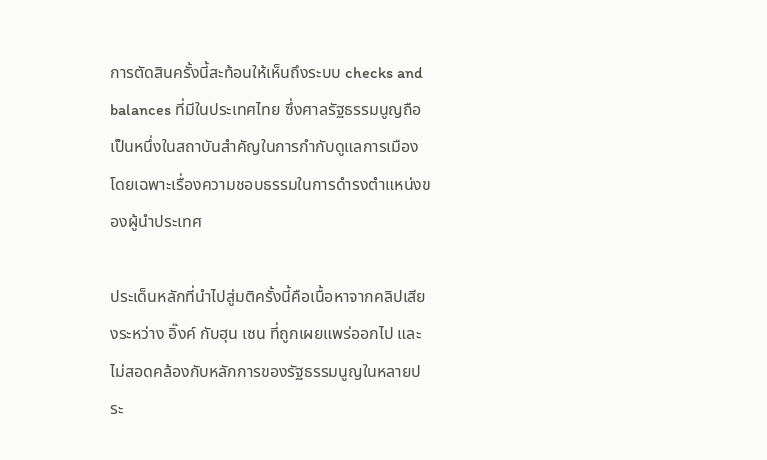การตัดสินครั้งนี้สะท้อนให้เห็นถึงระบบ checks and balances ที่มีในประเทศไทย ซึ่งศาลรัฐธรรมนูญถือเป็นหนึ่งในสถาบันสำคัญในการกำกับดูแลการเมือง โดยเฉพาะเรื่องความชอบธรรมในการดำรงตำแหน่งของผู้นำประเทศ

ประเด็นหลักที่นำไปสู่มติครั้งนี้คือเนื้อหาจากคลิปเสียงระหว่าง อิ๊งค์ กับฮุน เซน ที่ถูกเผยแพร่ออกไป และไม่สอดคล้องกับหลักการของรัฐธรรมนูญในหลายประ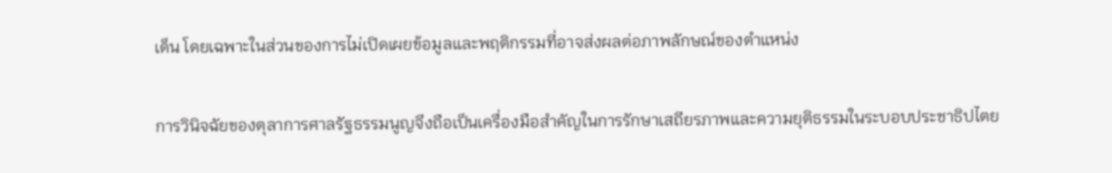เด็น โดยเฉพาะในส่วนของการไม่เปิดเผยข้อมูลและพฤติกรรมที่อาจส่งผลต่อภาพลักษณ์ของตำแหน่ง

การวินิจฉัยของตุลาการศาลรัฐธรรมนูญจึงถือเป็นเครื่องมือสำคัญในการรักษาเสถียรภาพและความยุติธรรมในระบอบประชาธิปไตย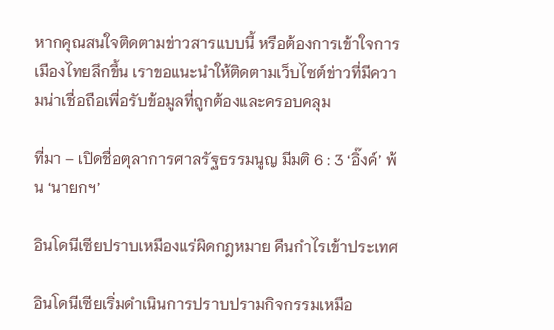หากคุณสนใจติดตามข่าวสารแบบนี้ หรือต้องการเข้าใจการเมืองไทยลึกขึ้น เราขอแนะนำให้ติดตามเว็บไซต์ข่าวที่มีความน่าเชื่อถือเพื่อรับข้อมูลที่ถูกต้องและครอบคลุม

ที่มา – เปิดชื่อตุลาการศาลรัฐธรรมนูญ มีมติ 6 : 3 ‘อิ๊งค์’ พ้น ‘นายกฯ’

อินโดนีเซียปราบเหมืองแร่ผิดกฎหมาย คืนกำไรเข้าประเทศ

อินโดนีเซียเริ่มดำเนินการปราบปรามกิจกรรมเหมือ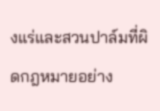งแร่และสวนปาล์มที่ผิดกฎหมายอย่าง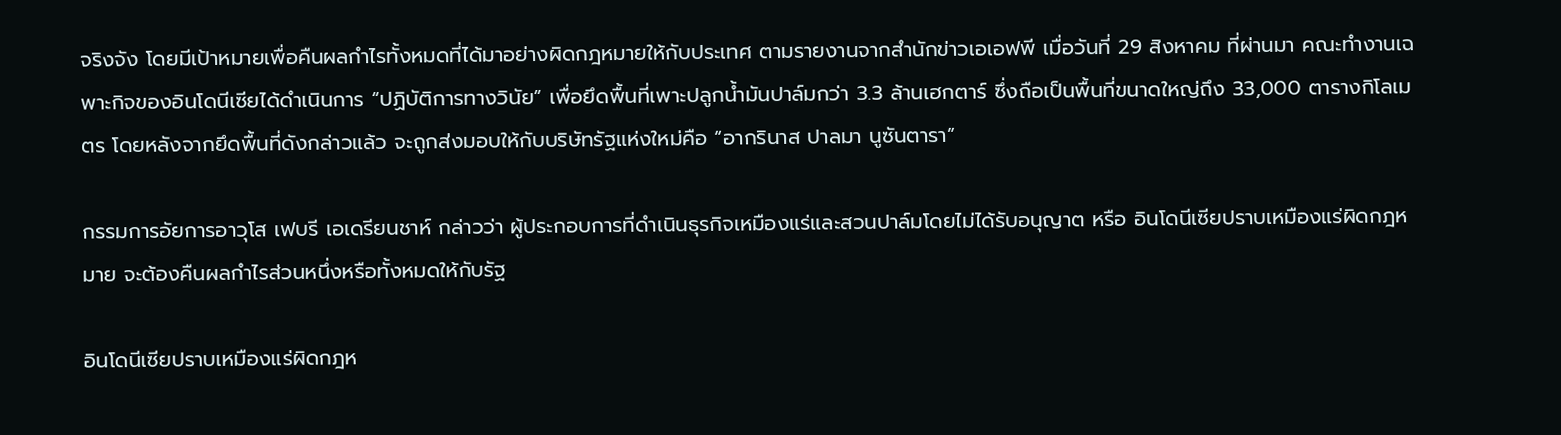จริงจัง โดยมีเป้าหมายเพื่อคืนผลกำไรทั้งหมดที่ได้มาอย่างผิดกฎหมายให้กับประเทศ ตามรายงานจากสำนักข่าวเอเอฟพี เมื่อวันที่ 29 สิงหาคม ที่ผ่านมา คณะทำงานเฉพาะกิจของอินโดนีเซียได้ดำเนินการ “ปฏิบัติการทางวินัย” เพื่อยึดพื้นที่เพาะปลูกน้ำมันปาล์มกว่า 3.3 ล้านเฮกตาร์ ซึ่งถือเป็นพื้นที่ขนาดใหญ่ถึง 33,000 ตารางกิโลเมตร โดยหลังจากยึดพื้นที่ดังกล่าวแล้ว จะถูกส่งมอบให้กับบริษัทรัฐแห่งใหม่คือ “อากรินาส ปาลมา นูซันตารา”

กรรมการอัยการอาวุโส เฟบรี เอเดรียนชาห์ กล่าวว่า ผู้ประกอบการที่ดำเนินธุรกิจเหมืองแร่และสวนปาล์มโดยไม่ได้รับอนุญาต หรือ อินโดนีเซียปราบเหมืองแร่ผิดกฎหมาย จะต้องคืนผลกำไรส่วนหนึ่งหรือทั้งหมดให้กับรัฐ

อินโดนีเซียปราบเหมืองแร่ผิดกฎห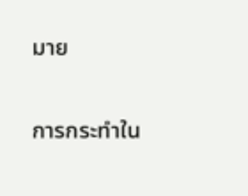มาย

การกระทำใน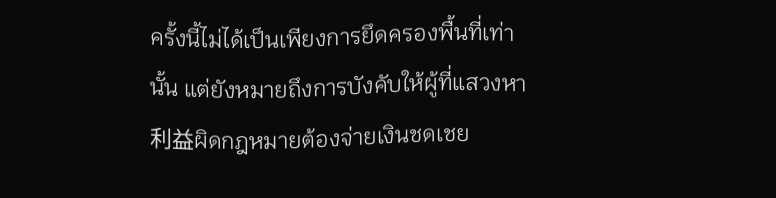ครั้งนี้ไม่ได้เป็นเพียงการยึดครองพื้นที่เท่านั้น แต่ยังหมายถึงการบังคับให้ผู้ที่แสวงหา利益ผิดกฎหมายต้องจ่ายเงินชดเชย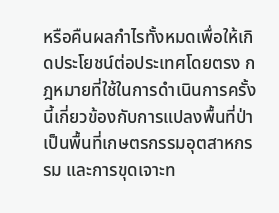หรือคืนผลกำไรทั้งหมดเพื่อให้เกิดประโยชน์ต่อประเทศโดยตรง กฎหมายที่ใช้ในการดำเนินการครั้งนี้เกี่ยวข้องกับการแปลงพื้นที่ป่าเป็นพื้นที่เกษตรกรรมอุตสาหกรรม และการขุดเจาะท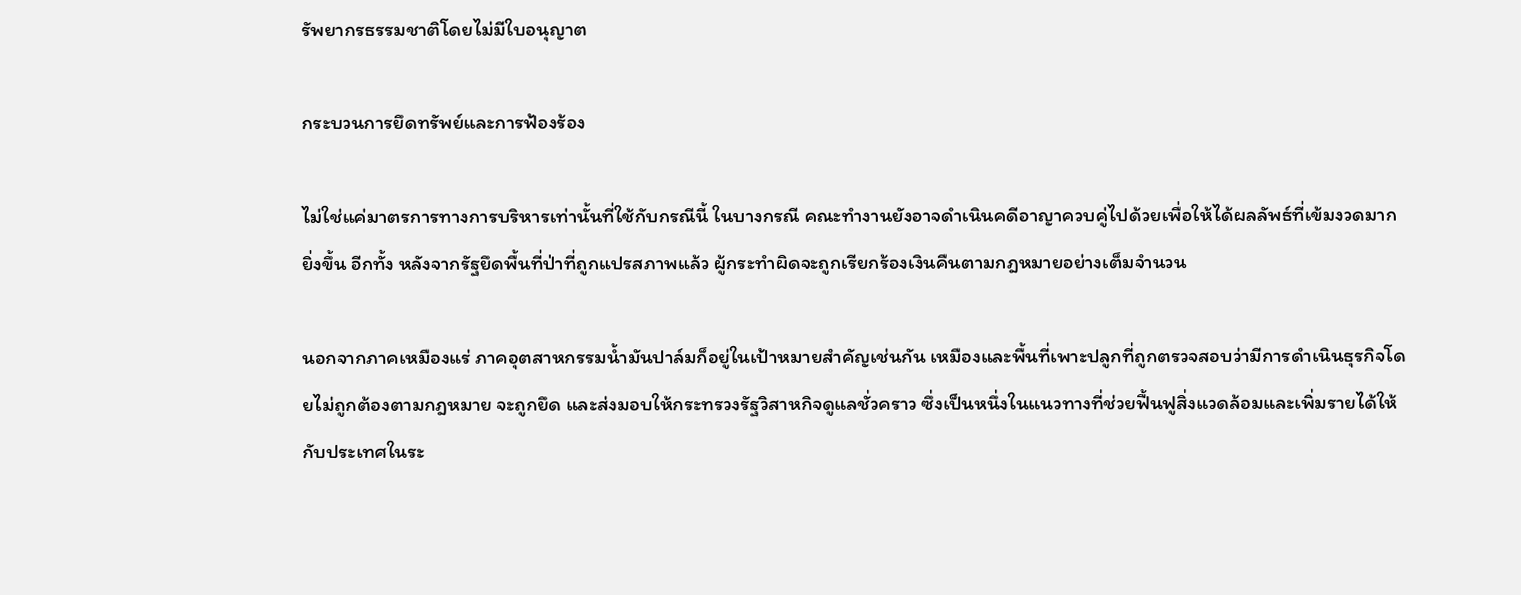รัพยากรธรรมชาติโดยไม่มีใบอนุญาต

กระบวนการยึดทรัพย์และการฟ้องร้อง

ไม่ใช่แค่มาตรการทางการบริหารเท่านั้นที่ใช้กับกรณีนี้ ในบางกรณี คณะทำงานยังอาจดำเนินคดีอาญาควบคู่ไปด้วยเพื่อให้ได้ผลลัพธ์ที่เข้มงวดมากยิ่งขึ้น อีกทั้ง หลังจากรัฐยึดพื้นที่ป่าที่ถูกแปรสภาพแล้ว ผู้กระทำผิดจะถูกเรียกร้องเงินคืนตามกฎหมายอย่างเต็มจำนวน

นอกจากภาคเหมืองแร่ ภาคอุตสาหกรรมน้ำมันปาล์มก็อยู่ในเป้าหมายสำคัญเช่นกัน เหมืองและพื้นที่เพาะปลูกที่ถูกตรวจสอบว่ามีการดำเนินธุรกิจโดยไม่ถูกต้องตามกฎหมาย จะถูกยึด และส่งมอบให้กระทรวงรัฐวิสาหกิจดูแลชั่วคราว ซึ่งเป็นหนึ่งในแนวทางที่ช่วยฟื้นฟูสิ่งแวดล้อมและเพิ่มรายได้ให้กับประเทศในระ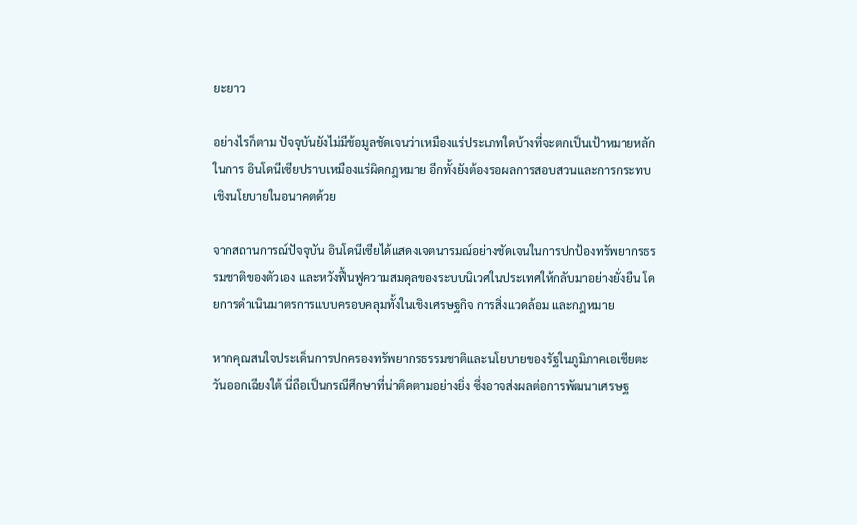ยะยาว

อย่างไรก็ตาม ปัจจุบันยังไม่มีข้อมูลชัดเจนว่าเหมืองแร่ประเภทใดบ้างที่จะตกเป็นเป้าหมายหลักในการ อินโดนีเซียปราบเหมืองแร่ผิดกฎหมาย อีกทั้งยังต้องรอผลการสอบสวนและการกระทบเชิงนโยบายในอนาคตด้วย

จากสถานการณ์ปัจจุบัน อินโดนีเซียได้แสดงเจตนารมณ์อย่างชัดเจนในการปกป้องทรัพยากรธรรมชาติของตัวเอง และหวังฟื้นฟูความสมดุลของระบบนิเวศในประเทศให้กลับมาอย่างยั่งยืน โดยการดำเนินมาตรการแบบครอบคลุมทั้งในเชิงเศรษฐกิจ การสิ่งแวดล้อม และกฎหมาย

หากคุณสนใจประเด็นการปกครองทรัพยากรธรรมชาติและนโยบายของรัฐในภูมิภาคเอเชียตะวันออกเฉียงใต้ นี่ถือเป็นกรณีศึกษาที่น่าติดตามอย่างยิ่ง ซึ่งอาจส่งผลต่อการพัฒนาเศรษฐ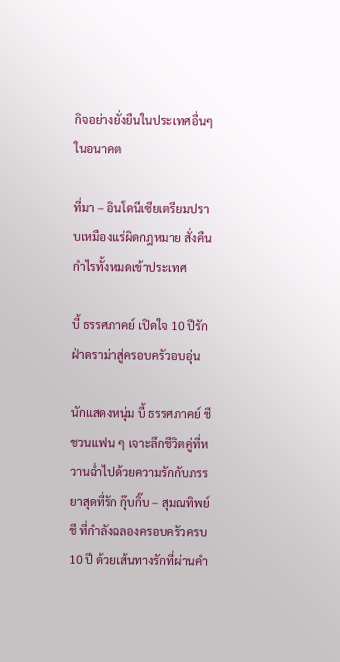กิจอย่างยั่งยืนในประเทศอื่นๆ ในอนาคต

ที่มา – อินโดนีเซียเตรียมปราบเหมืองแร่ผิดกฎหมาย สั่งคืนกำไรทั้งหมดเข้าประเทศ

บี้ ธรรศภาคย์ เปิดใจ 10 ปีรักฝ่าดราม่าสู่ครอบครัวอบอุ่น

นักแสดงหนุ่ม บี้ ธรรศภาคย์ ชี ชวนแฟน ๆ เจาะลึกชีวิตคู่ที่หวานฉ่ำไปด้วยความรักกับภรรยาสุดที่รัก กุ๊บกิ๊บ – สุมณทิพย์ ชี ที่กำลังฉลองครอบครัวครบ 10 ปี ด้วยเส้นทางรักที่ผ่านคำ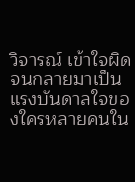วิจารณ์ เข้าใจผิด จนกลายมาเป็นแรงบันดาลใจของใครหลายคนใน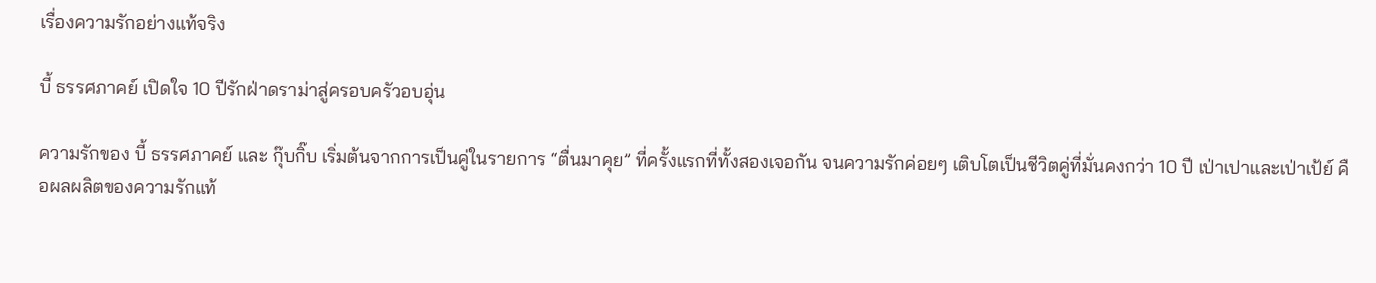เรื่องความรักอย่างแท้จริง

บี้ ธรรศภาคย์ เปิดใจ 10 ปีรักฝ่าดราม่าสู่ครอบครัวอบอุ่น

ความรักของ บี้ ธรรศภาคย์ และ กุ๊บกิ๊บ เริ่มต้นจากการเป็นคู่ในรายการ “ตื่นมาคุย” ที่ครั้งแรกที่ทั้งสองเจอกัน จนความรักค่อยๆ เติบโตเป็นชีวิตคู่ที่มั่นคงกว่า 10 ปี เป่าเปาและเป่าเป้ย์ คือผลผลิตของความรักแท้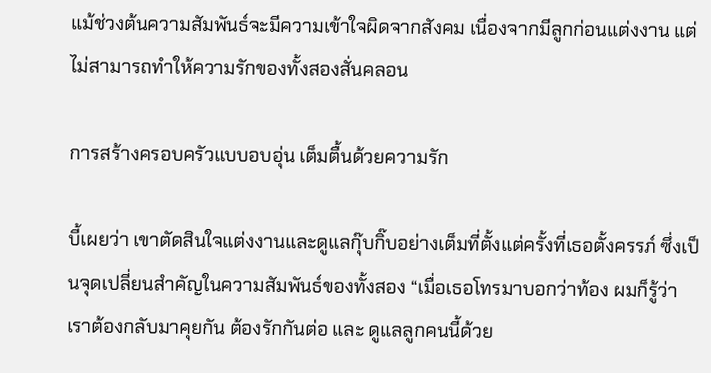แม้ช่วงต้นความสัมพันธ์จะมีความเข้าใจผิดจากสังคม เนื่องจากมีลูกก่อนแต่งงาน แต่ไม่สามารถทำให้ความรักของทั้งสองสั่นคลอน

การสร้างครอบครัวแบบอบอุ่น เต็มตื้นด้วยความรัก

บี้เผยว่า เขาตัดสินใจแต่งงานและดูแลกุ๊บกิ๊บอย่างเต็มที่ตั้งแต่ครั้งที่เธอตั้งครรภ์ ซึ่งเป็นจุดเปลี่ยนสำคัญในความสัมพันธ์ของทั้งสอง “เมื่อเธอโทรมาบอกว่าท้อง ผมก็รู้ว่าเราต้องกลับมาคุยกัน ต้องรักกันต่อ และ ดูแลลูกคนนี้ด้วย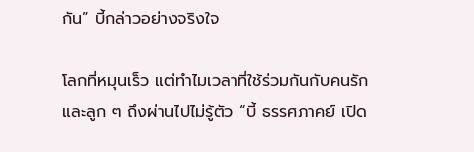กัน” บี้กล่าวอย่างจริงใจ

โลกที่หมุนเร็ว แต่ทำไมเวลาที่ใช้ร่วมกันกับคนรักและลูก ๆ ถึงผ่านไปไม่รู้ตัว “บี้ ธรรศภาคย์ เปิด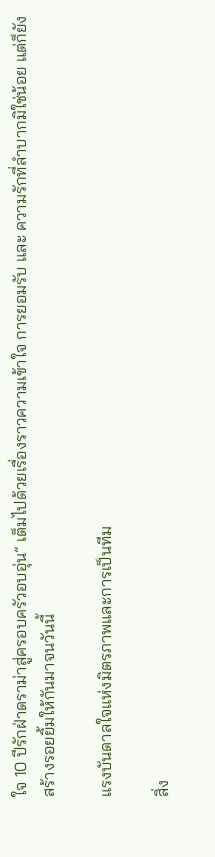ใจ 10 ปีรักฝ่าดราม่าสู่ครอบครัวอบอุ่น” เต็มไปด้วยเรื่องราวความเข้าใจ การยอมรับ และ ความรักที่ลำบากมิใช่น้อย แต่ก็ยังสร้างรอยยิ้มให้กันมาจนวันนี้

แรงบันดาลใจแห่งมิตรภาพและการเป็นทีม

สิ่ง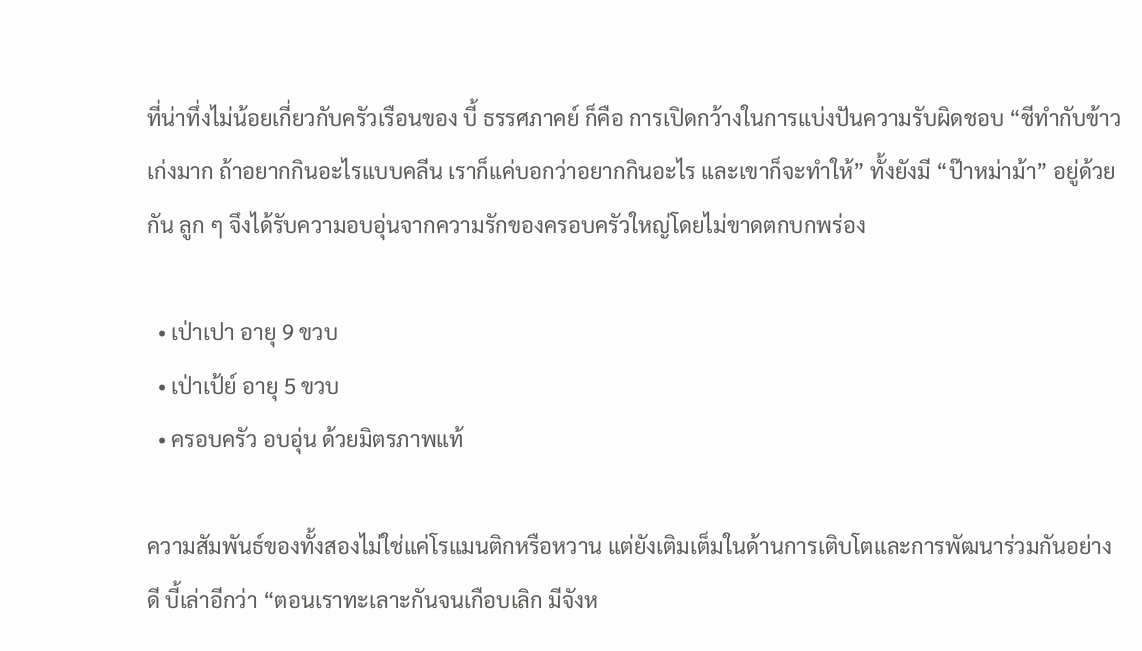ที่น่าทึ่งไม่น้อยเกี่ยวกับครัวเรือนของ บี้ ธรรศภาคย์ ก็คือ การเปิดกว้างในการแบ่งปันความรับผิดชอบ “ชีทำกับข้าวเก่งมาก ถ้าอยากกินอะไรแบบคลีน เราก็แค่บอกว่าอยากกินอะไร และเขาก็จะทำให้” ทั้งยังมี “ป๊าหม่าม้า” อยู่ด้วยกัน ลูก ๆ จึงได้รับความอบอุ่นจากความรักของครอบครัวใหญ่โดยไม่ขาดตกบกพร่อง

  • เป่าเปา อายุ 9 ขวบ
  • เป่าเป้ย์ อายุ 5 ขวบ
  • ครอบครัว อบอุ่น ด้วยมิตรภาพแท้

ความสัมพันธ์ของทั้งสองไม่ใช่แค่โรแมนติกหรือหวาน แต่ยังเติมเต็มในด้านการเติบโตและการพัฒนาร่วมกันอย่างดี บี้เล่าอีกว่า “ตอนเราทะเลาะกันจนเกือบเลิก มีจังห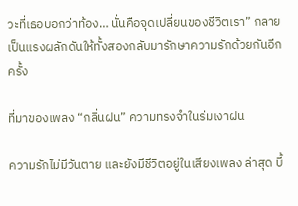วะที่เธอบอกว่าท้อง… นั่นคือจุดเปลี่ยนของชีวิตเรา” กลายเป็นแรงผลักดันให้ทั้งสองกลับมารักษาความรักด้วยกันอีกครั้ง

ที่มาของเพลง “กลิ่นฝน” ความทรงจำในร่มเงาฝน

ความรักไม่มีวันตาย และยังมีชีวิตอยู่ในเสียงเพลง ล่าสุด บี้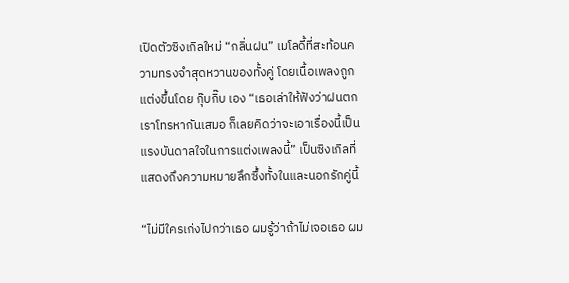เปิดตัวซิงเกิลใหม่ “กลิ่นฝน” เมโลดี้ที่สะท้อนความทรงจำสุดหวานของทั้งคู่ โดยเนื้อเพลงถูกแต่งขึ้นโดย กุ๊บกิ๊บ เอง “เธอเล่าให้ฟังว่าฝนตกเราโทรหากันเสมอ ก็เลยคิดว่าจะเอาเรื่องนี้เป็นแรงบันดาลใจในการแต่งเพลงนี้” เป็นซิงเกิลที่แสดงถึงความหมายลึกซึ้งทั้งในและนอกรักคู่นี้

“ไม่มีใครเก่งไปกว่าเธอ ผมรู้ว่าถ้าไม่เจอเธอ ผม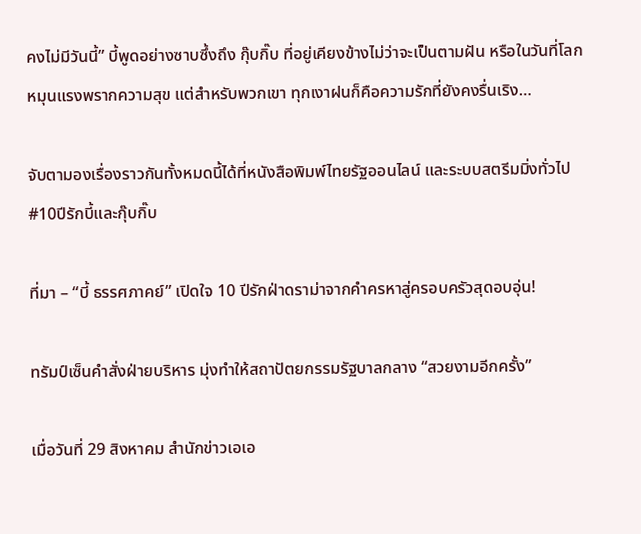คงไม่มีวันนี้” บี้พูดอย่างซาบซึ้งถึง กุ๊บกิ๊บ ที่อยู่เคียงข้างไม่ว่าจะเป็นตามฝัน หรือในวันที่โลกหมุนแรงพรากความสุข แต่สำหรับพวกเขา ทุกเงาฝนก็คือความรักที่ยังคงรื่นเริง…

จับตามองเรื่องราวกันทั้งหมดนี้ได้ที่หนังสือพิมพ์ไทยรัฐออนไลน์ และระบบสตรีมมิ่งทั่วไป #10ปีรักบี้และกุ๊บกิ๊บ

ที่มา – “บี้ ธรรศภาคย์” เปิดใจ 10 ปีรักฝ่าดราม่าจากคำครหาสู่ครอบครัวสุดอบอุ่น!

ทรัมป์เซ็นคำสั่งฝ่ายบริหาร มุ่งทำให้สถาปัตยกรรมรัฐบาลกลาง “สวยงามอีกครั้ง”

เมื่อวันที่ 29 สิงหาคม สำนักข่าวเอเอ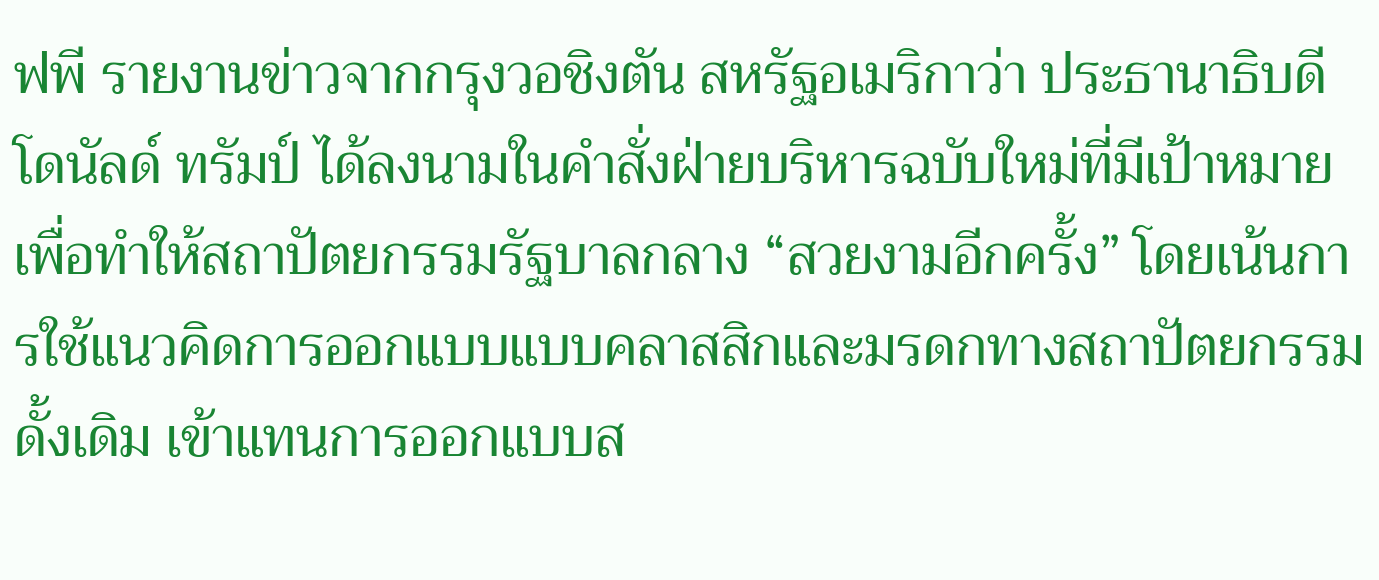ฟพี รายงานข่าวจากกรุงวอชิงตัน สหรัฐอเมริกาว่า ประธานาธิบดีโดนัลด์ ทรัมป์ ได้ลงนามในคำสั่งฝ่ายบริหารฉบับใหม่ที่มีเป้าหมายเพื่อทำให้สถาปัตยกรรมรัฐบาลกลาง “สวยงามอีกครั้ง” โดยเน้นการใช้แนวคิดการออกแบบแบบคลาสสิกและมรดกทางสถาปัตยกรรมดั้งเดิม เข้าแทนการออกแบบส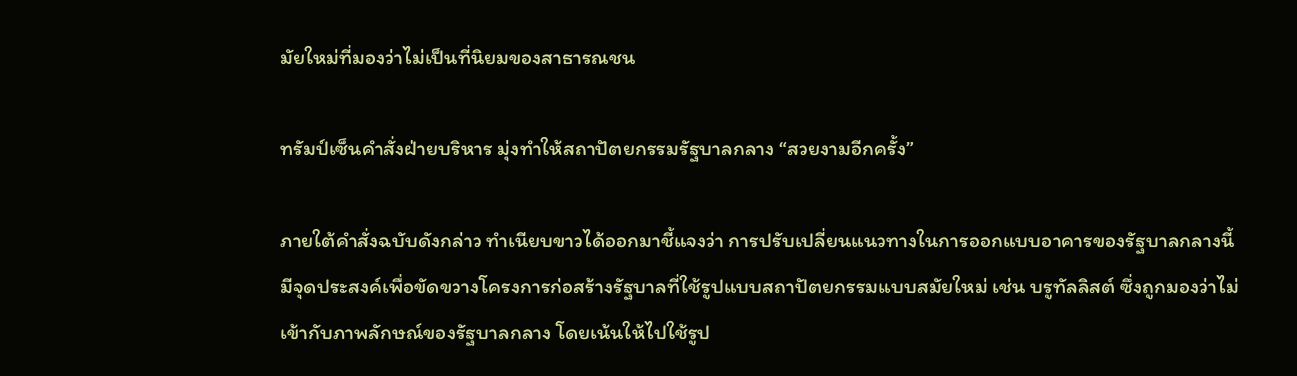มัยใหม่ที่มองว่าไม่เป็นที่นิยมของสาธารณชน

ทรัมป์เซ็นคำสั่งฝ่ายบริหาร มุ่งทำให้สถาปัตยกรรมรัฐบาลกลาง “สวยงามอีกครั้ง”

ภายใต้คำสั่งฉบับดังกล่าว ทำเนียบขาวได้ออกมาชี้แจงว่า การปรับเปลี่ยนแนวทางในการออกแบบอาคารของรัฐบาลกลางนี้ มีจุดประสงค์เพื่อขัดขวางโครงการก่อสร้างรัฐบาลที่ใช้รูปแบบสถาปัตยกรรมแบบสมัยใหม่ เช่น บรูทัลลิสต์ ซึ่งถูกมองว่าไม่เข้ากับภาพลักษณ์ของรัฐบาลกลาง โดยเน้นให้ไปใช้รูป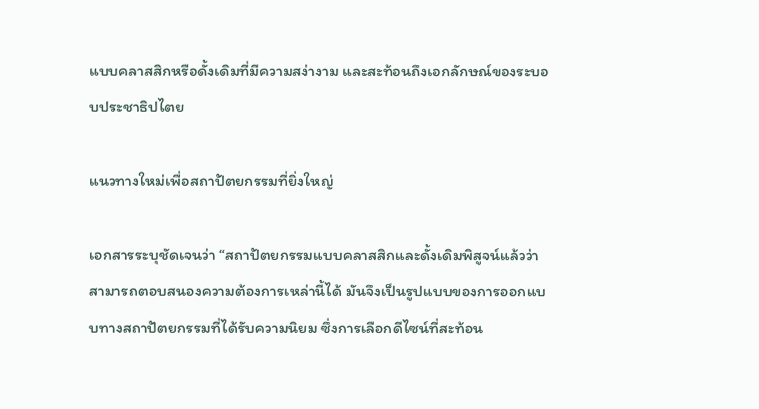แบบคลาสสิกหรือดั้งเดิมที่มีความสง่างาม และสะท้อนถึงเอกลักษณ์ของระบอบประชาธิปไตย

แนวทางใหม่เพื่อสถาปัตยกรรมที่ยิ่งใหญ่

เอกสารระบุชัดเจนว่า “สถาปัตยกรรมแบบคลาสสิกและดั้งเดิมพิสูจน์แล้วว่าสามารถตอบสนองความต้องการเหล่านี้ได้ มันจึงเป็นรูปแบบของการออกแบบทางสถาปัตยกรรมที่ได้รับความนิยม ซึ่งการเลือกดีไซน์ที่สะท้อน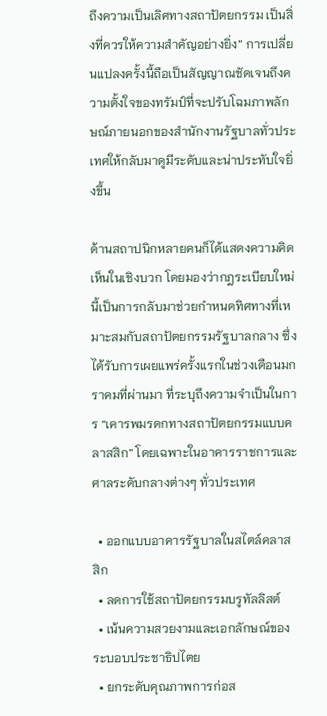ถึงความเป็นเลิศทางสถาปัตยกรรม เป็นสิ่งที่ควรให้ความสำคัญอย่างยิ่ง” การเปลี่ยนแปลงครั้งนี้ถือเป็นสัญญาณชัดเจนถึงความตั้งใจของทรัมป์ที่จะปรับโฉมภาพลักษณ์ภายนอกของสำนักงานรัฐบาลทั่วประเทศให้กลับมาดูมีระดับและน่าประทับใจยิ่งขึ้น

ด้านสถาปนิกหลายคนก็ได้แสดงความคิดเห็นในเชิงบวก โดยมองว่ากฎระเบียบใหม่นี้เป็นการกลับมาช่วยกำหนดทิศทางที่เหมาะสมกับสถาปัตยกรรมรัฐบาลกลาง ซึ่งได้รับการเผยแพร่ครั้งแรกในช่วงเดือนมกราคมที่ผ่านมา ที่ระบุถึงความจำเป็นในการ “เคารพมรดกทางสถาปัตยกรรมแบบคลาสสิก” โดยเฉพาะในอาคารราชการและศาลระดับกลางต่างๆ ทั่วประเทศ

  • ออกแบบอาคารรัฐบาลในสไตล์คลาสสิก
  • ลดการใช้สถาปัตยกรรมบรูทัลลิสต์
  • เน้นความสวยงามและเอกลักษณ์ของระบอบประชาธิปไตย
  • ยกระดับคุณภาพการก่อส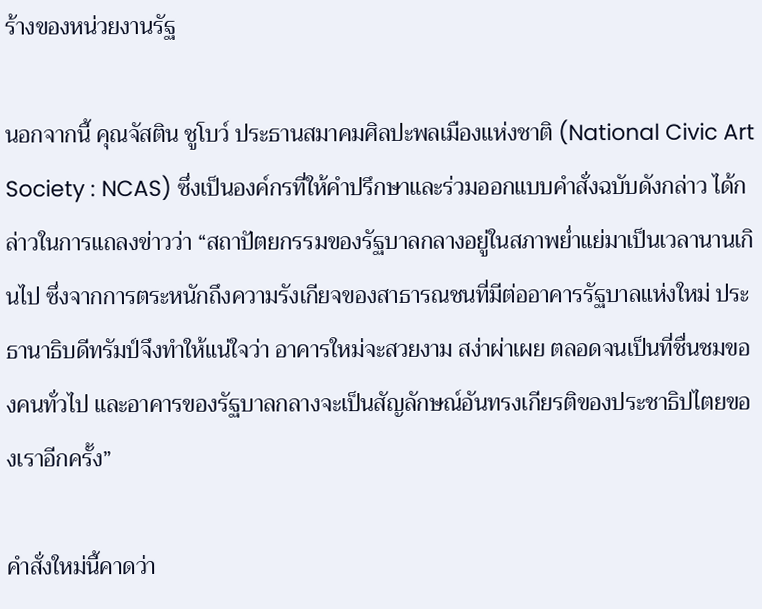ร้างของหน่วยงานรัฐ

นอกจากนี้ คุณจัสติน ชูโบว์ ประธานสมาคมศิลปะพลเมืองแห่งชาติ (National Civic Art Society : NCAS) ซึ่งเป็นองค์กรที่ให้คำปรึกษาและร่วมออกแบบคำสั่งฉบับดังกล่าว ได้กล่าวในการแถลงข่าวว่า “สถาปัตยกรรมของรัฐบาลกลางอยู่ในสภาพย่ำแย่มาเป็นเวลานานเกินไป ซึ่งจากการตระหนักถึงความรังเกียจของสาธารณชนที่มีต่ออาคารรัฐบาลแห่งใหม่ ประธานาธิบดีทรัมป์จึงทำให้แน่ใจว่า อาคารใหม่จะสวยงาม สง่าผ่าเผย ตลอดจนเป็นที่ชื่นชมของคนทั่วไป และอาคารของรัฐบาลกลางจะเป็นสัญลักษณ์อันทรงเกียรติของประชาธิปไตยของเราอีกครั้ง”

คำสั่งใหม่นี้คาดว่า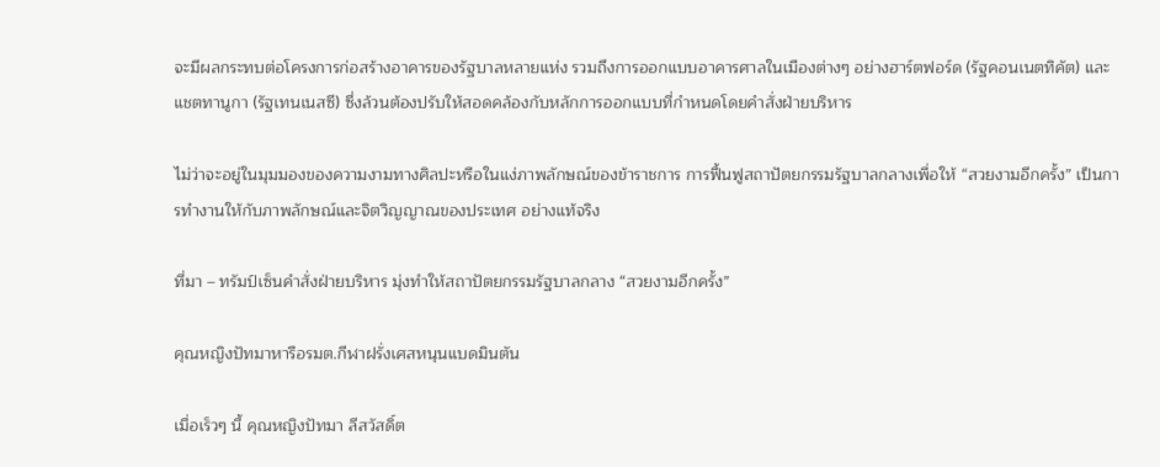จะมีผลกระทบต่อโครงการก่อสร้างอาคารของรัฐบาลหลายแห่ง รวมถึงการออกแบบอาคารศาลในเมืองต่างๆ อย่างฮาร์ตฟอร์ด (รัฐคอนเนตทิคัต) และแชตทานูกา (รัฐเทนเนสซี) ซึ่งล้วนต้องปรับให้สอดคล้องกับหลักการออกแบบที่กำหนดโดยคำสั่งฝ่ายบริหาร

ไม่ว่าจะอยู่ในมุมมองของความงามทางศิลปะหรือในแง่ภาพลักษณ์ของข้าราชการ การฟื้นฟูสถาปัตยกรรมรัฐบาลกลางเพื่อให้ “สวยงามอีกครั้ง” เป็นการทำงานให้กับภาพลักษณ์และจิตวิญญาณของประเทศ อย่างแท้จริง

ที่มา – ทรัมป์เซ็นคำสั่งฝ่ายบริหาร มุ่งทำให้สถาปัตยกรรมรัฐบาลกลาง “สวยงามอีกครั้ง”

คุณหญิงปัทมาหารือรมต.กีฬาฝรั่งเศสหนุนแบดมินตัน

เมื่อเร็วๆ นี้ คุณหญิงปัทมา ลีสวัสดิ์ต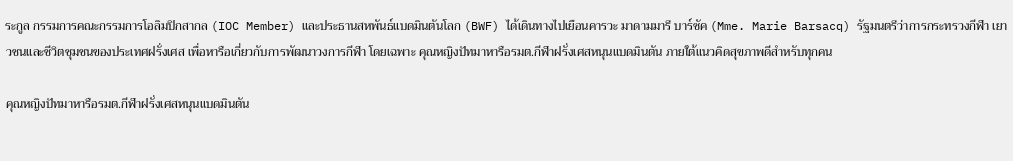ระกูล กรรมการคณะกรรมการโอลิมปิกสากล (IOC Member) และประธานสหพันธ์แบดมินตันโลก (BWF) ได้เดินทางไปเยือนคารวะ มาดามมารี บาร์ซัค (Mme. Marie Barsacq) รัฐมนตรีว่าการกระทรวงกีฬา เยาวชนและชีวิตชุมชนของประเทศฝรั่งเศส เพื่อหารือเกี่ยวกับการพัฒนาวงการกีฬา โดยเฉพาะ คุณหญิงปัทมาหารือรมต.กีฬาฝรั่งเศสหนุนแบดมินตัน ภายใต้แนวคิดสุขภาพดีสำหรับทุกคน

คุณหญิงปัทมาหารือรมต.กีฬาฝรั่งเศสหนุนแบดมินตัน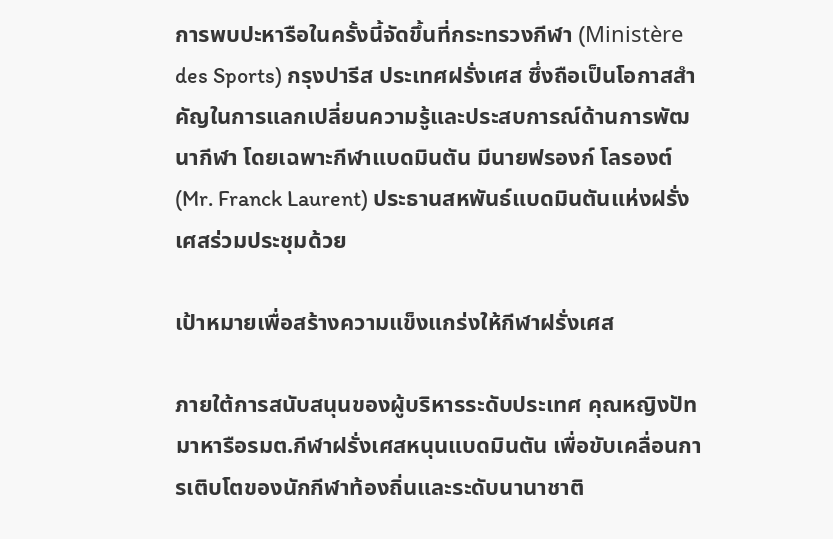การพบปะหารือในครั้งนี้จัดขึ้นที่กระทรวงกีฬา (Ministère des Sports) กรุงปารีส ประเทศฝรั่งเศส ซึ่งถือเป็นโอกาสสำคัญในการแลกเปลี่ยนความรู้และประสบการณ์ด้านการพัฒนากีฬา โดยเฉพาะกีฬาแบดมินตัน มีนายฟรองก์ โลรองต์ (Mr. Franck Laurent) ประธานสหพันธ์แบดมินตันแห่งฝรั่งเศสร่วมประชุมด้วย

เป้าหมายเพื่อสร้างความแข็งแกร่งให้กีฬาฝรั่งเศส

ภายใต้การสนับสนุนของผู้บริหารระดับประเทศ คุณหญิงปัทมาหารือรมต.กีฬาฝรั่งเศสหนุนแบดมินตัน เพื่อขับเคลื่อนการเติบโตของนักกีฬาท้องถิ่นและระดับนานาชาติ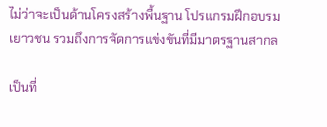ไม่ว่าจะเป็นด้านโครงสร้างพื้นฐาน โปรแกรมฝึกอบรมเยาวชน รวมถึงการจัดการแข่งขันที่มีมาตรฐานสากล

เป็นที่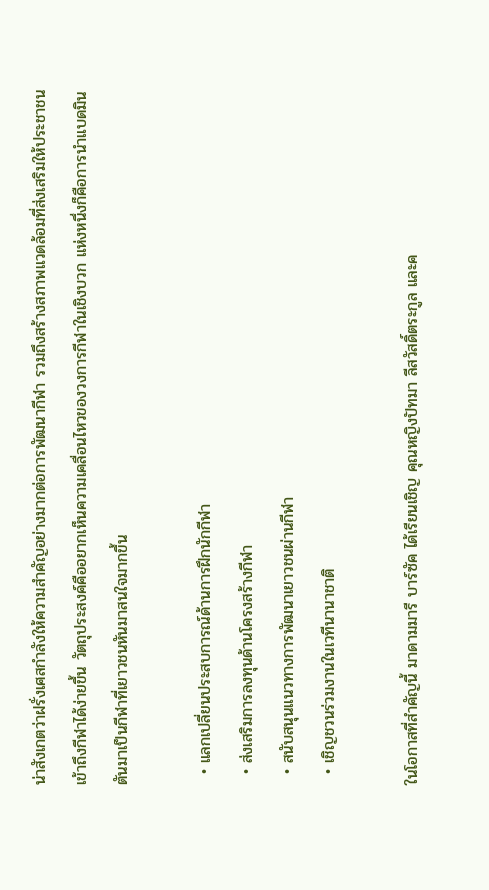น่าสังเกตว่าฝรั่งเศสกำลังให้ความสำคัญอย่างมากต่อการพัฒนากีฬา รวมถึงสร้างสภาพแวดล้อมที่ส่งเสริมให้ประชาชนเข้าถึงกีฬาได้ง่ายขึ้น วัตถุประสงค์คืออยากเห็นความเคลื่อนไหวของวงการกีฬาในเชิงบวก แห่งหนึ่งก็คือการนำแบดมินตันมาเป็นกีฬาที่เยาวชนหันมาสนใจมากขึ้น

  • แลกเปลี่ยนประสบการณ์ด้านการฝึกนักกีฬา
  • ส่งเสริมการลงทุนด้านโครงสร้างกีฬา
  • สนับสนุนแนวทางการพัฒนาเยาวชนผ่านกีฬา
  • เชิญชวนร่วมงานในเวทีนานาชาติ

ในโอกาสที่สำคัญนี้ มาดามมารี บาร์ซัค ได้เรียนเชิญ คุณหญิงปัทมา ลีสวัสดิ์ตระกูล และค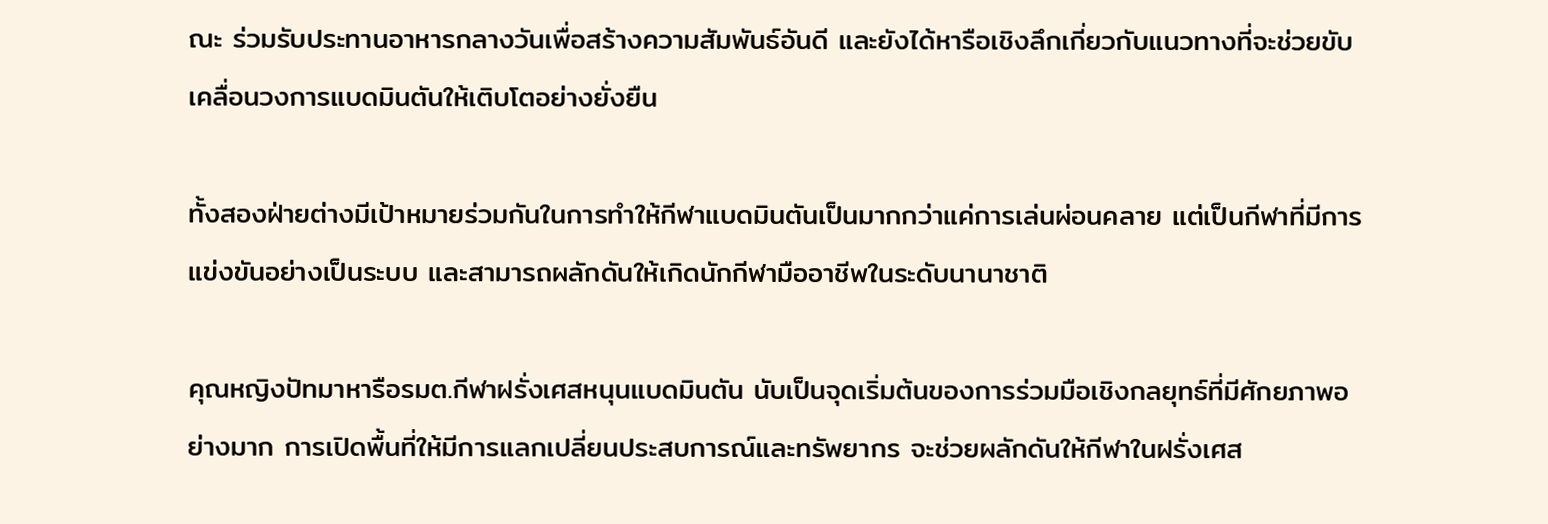ณะ ร่วมรับประทานอาหารกลางวันเพื่อสร้างความสัมพันธ์อันดี และยังได้หารือเชิงลึกเกี่ยวกับแนวทางที่จะช่วยขับเคลื่อนวงการแบดมินตันให้เติบโตอย่างยั่งยืน

ทั้งสองฝ่ายต่างมีเป้าหมายร่วมกันในการทำให้กีฬาแบดมินตันเป็นมากกว่าแค่การเล่นผ่อนคลาย แต่เป็นกีฬาที่มีการแข่งขันอย่างเป็นระบบ และสามารถผลักดันให้เกิดนักกีฬามืออาชีพในระดับนานาชาติ

คุณหญิงปัทมาหารือรมต.กีฬาฝรั่งเศสหนุนแบดมินตัน นับเป็นจุดเริ่มต้นของการร่วมมือเชิงกลยุทธ์ที่มีศักยภาพอย่างมาก การเปิดพื้นที่ให้มีการแลกเปลี่ยนประสบการณ์และทรัพยากร จะช่วยผลักดันให้กีฬาในฝรั่งเศส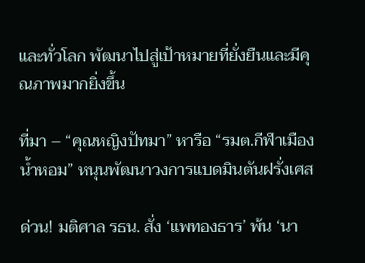และทั่วโลก พัฒนาไปสู่เป้าหมายที่ยั่งยืนและมีคุณภาพมากยิ่งขึ้น

ที่มา – “คุณหญิงปัทมา” หารือ “รมต.กีฬาเมืองน้ำหอม” หนุนพัฒนาวงการแบดมินตันฝรั่งเศส

ด่วน! มติศาล รธน. สั่ง ‘แพทองธาร’ พ้น ‘นา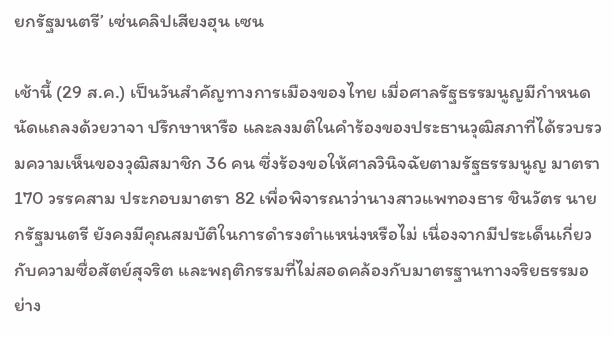ยกรัฐมนตรี’ เซ่นคลิปเสียงฮุน เซน

เช้านี้ (29 ส.ค.) เป็นวันสำคัญทางการเมืองของไทย เมื่อศาลรัฐธรรมนูญมีกำหนดนัดแถลงด้วยวาจา ปรึกษาหารือ และลงมติในคำร้องของประธานวุฒิสภาที่ได้รวบรวมความเห็นของวุฒิสมาชิก 36 คน ซึ่งร้องขอให้ศาลวินิจฉัยตามรัฐธรรมนูญ มาตรา 170 วรรคสาม ประกอบมาตรา 82 เพื่อพิจารณาว่านางสาวแพทองธาร ชินวัตร นายกรัฐมนตรี ยังคงมีคุณสมบัติในการดำรงตำแหน่งหรือไม่ เนื่องจากมีประเด็นเกี่ยวกับความซื่อสัตย์สุจริต และพฤติกรรมที่ไม่สอดคล้องกับมาตรฐานทางจริยธรรมอย่าง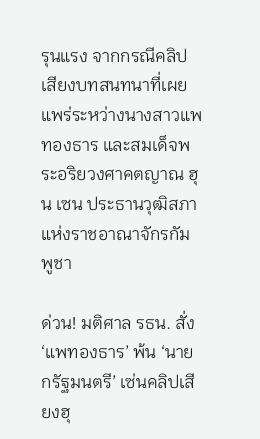รุนแรง จากกรณีคลิปเสียงบทสนทนาที่เผยแพร่ระหว่างนางสาวแพทองธาร และสมเด็จพระอริยวงศาคตญาณ ฮุน เซน ประธานวุฒิสภาแห่งราชอาณาจักรกัมพูชา

ด่วน! มติศาล รธน. สั่ง ‘แพทองธาร’ พ้น ‘นายกรัฐมนตรี’ เซ่นคลิปเสียงฮุ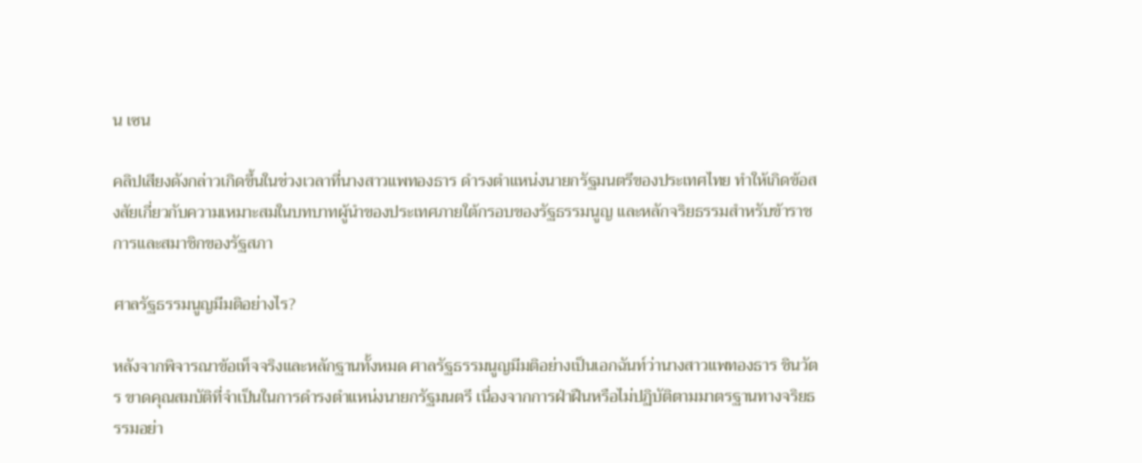น เซน

คลิปเสียงดังกล่าวเกิดขึ้นในช่วงเวลาที่นางสาวแพทองธาร ดำรงตำแหน่งนายกรัฐมนตรีของประเทศไทย ทำให้เกิดข้อสงสัยเกี่ยวกับความเหมาะสมในบทบาทผู้นำของประเทศภายใต้กรอบของรัฐธรรมนูญ และหลักจริยธรรมสำหรับข้าราชการและสมาชิกของรัฐสภา

ศาลรัฐธรรมนูญมีมติอย่างไร?

หลังจากพิจารณาข้อเท็จจริงและหลักฐานทั้งหมด ศาลรัฐธรรมนูญมีมติอย่างเป็นเอกฉันท์ว่านางสาวแพทองธาร ชินวัตร ขาดคุณสมบัติที่จำเป็นในการดำรงตำแหน่งนายกรัฐมนตรี เนื่องจากการฝ่าฝืนหรือไม่ปฏิบัติตามมาตรฐานทางจริยธรรมอย่า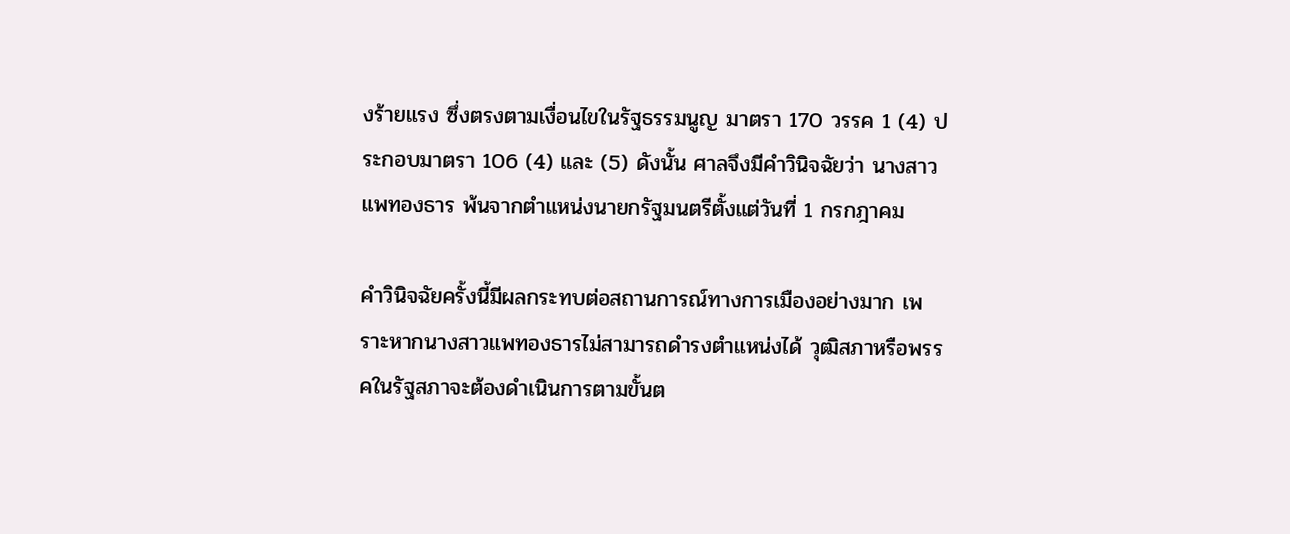งร้ายแรง ซึ่งตรงตามเงื่อนไขในรัฐธรรมนูญ มาตรา 170 วรรค 1 (4) ประกอบมาตรา 106 (4) และ (5) ดังนั้น ศาลจึงมีคำวินิจฉัยว่า นางสาวแพทองธาร พ้นจากตำแหน่งนายกรัฐมนตรีตั้งแต่วันที่ 1 กรกฎาคม

คำวินิจฉัยครั้งนี้มีผลกระทบต่อสถานการณ์ทางการเมืองอย่างมาก เพราะหากนางสาวแพทองธารไม่สามารถดำรงตำแหน่งได้ วุฒิสภาหรือพรรคในรัฐสภาจะต้องดำเนินการตามขั้นต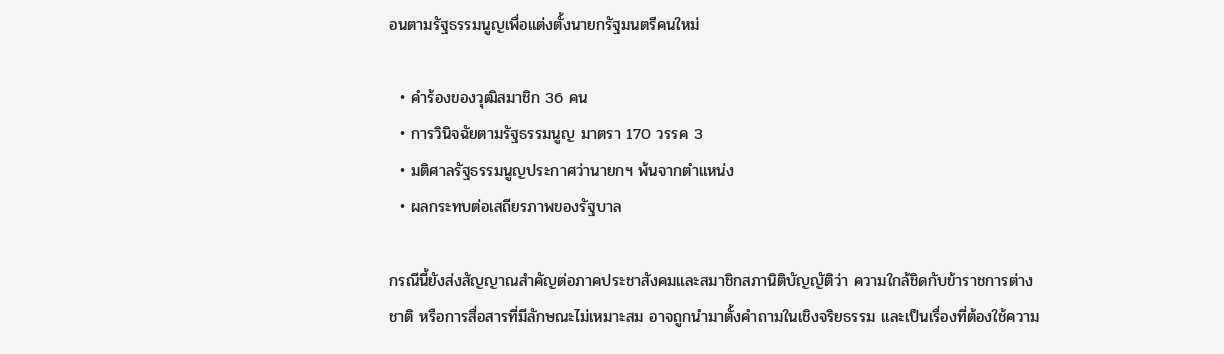อนตามรัฐธรรมนูญเพื่อแต่งตั้งนายกรัฐมนตรีคนใหม่

  • คำร้องของวุฒิสมาชิก 36 คน
  • การวินิจฉัยตามรัฐธรรมนูญ มาตรา 170 วรรค 3
  • มติศาลรัฐธรรมนูญประกาศว่านายกฯ พ้นจากตำแหน่ง
  • ผลกระทบต่อเสถียรภาพของรัฐบาล

กรณีนี้ยังส่งสัญญาณสำคัญต่อภาคประชาสังคมและสมาชิกสภานิติบัญญัติว่า ความใกล้ชิดกับข้าราชการต่างชาติ หรือการสื่อสารที่มีลักษณะไม่เหมาะสม อาจถูกนำมาตั้งคำถามในเชิงจริยธรรม และเป็นเรื่องที่ต้องใช้ความ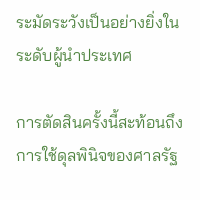ระมัดระวังเป็นอย่างยิ่งในระดับผู้นำประเทศ

การตัดสินครั้งนี้สะท้อนถึงการใช้ดุลพินิจของศาลรัฐ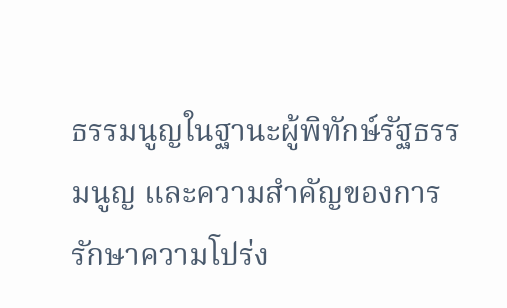ธรรมนูญในฐานะผู้พิทักษ์รัฐธรรมนูญ และความสำคัญของการรักษาความโปร่ง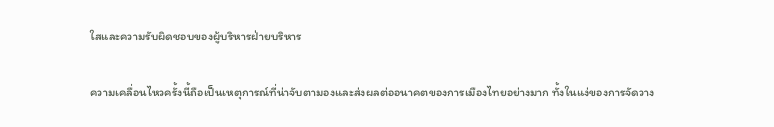ใสและความรับผิดชอบของผู้บริหารฝ่ายบริหาร

ความเคลื่อนไหวครั้งนี้ถือเป็นเหตุการณ์ที่น่าจับตามองและส่งผลต่ออนาคตของการเมืองไทยอย่างมาก ทั้งในแง่ของการจัดวาง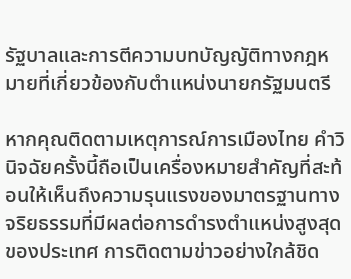รัฐบาลและการตีความบทบัญญัติทางกฎหมายที่เกี่ยวข้องกับตำแหน่งนายกรัฐมนตรี

หากคุณติดตามเหตุการณ์การเมืองไทย คำวินิจฉัยครั้งนี้ถือเป็นเครื่องหมายสำคัญที่สะท้อนให้เห็นถึงความรุนแรงของมาตรฐานทางจริยธรรมที่มีผลต่อการดำรงตำแหน่งสูงสุดของประเทศ การติดตามข่าวอย่างใกล้ชิด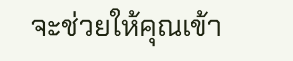จะช่วยให้คุณเข้า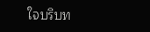ใจบริบท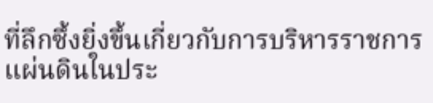ที่ลึกซึ้งยิ่งขึ้นเกี่ยวกับการบริหารราชการแผ่นดินในประ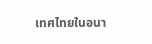เทศไทยในอนา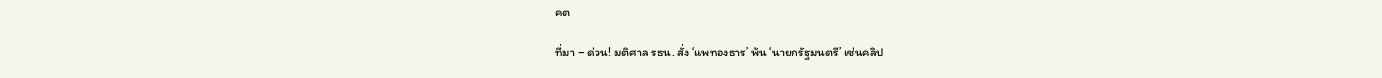คต

ที่มา – ด่วน! มติศาล รธน. สั่ง ‘แพทองธาร’ พ้น ‘นายกรัฐมนตรี’ เซ่นคลิป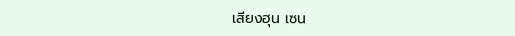เสียงฮุน เซน